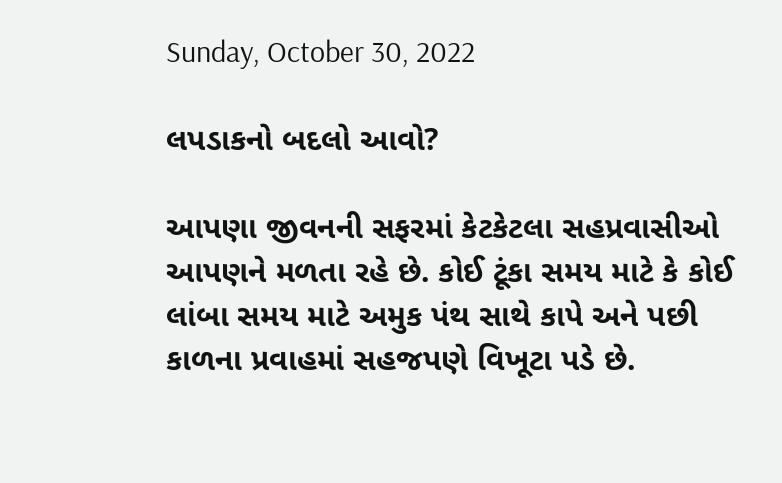Sunday, October 30, 2022

લપડાકનો બદલો આવો?

આપણા જીવનની સફરમાં કેટકેટલા સહપ્રવાસીઓ આપણને મળતા રહે છે. કોઈ ટૂંકા સમય માટે કે કોઈ લાંબા સમય માટે અમુક પંથ સાથે કાપે અને પછી કાળના પ્રવાહમાં સહજપણે વિખૂટા પડે છે.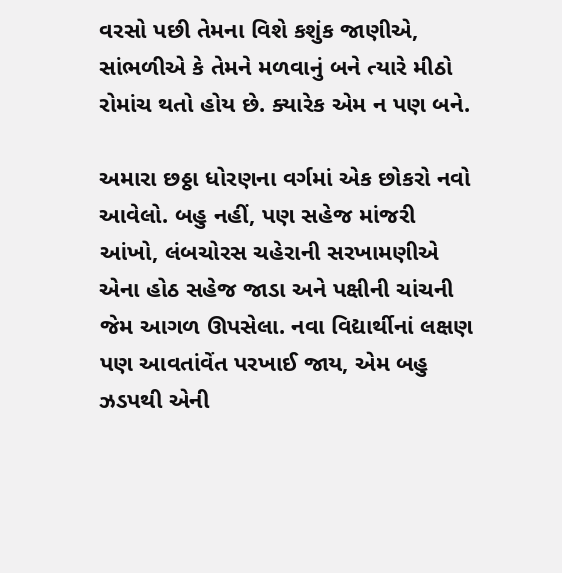વરસો પછી તેમના વિશે કશુંક જાણીએ, સાંભળીએ કે તેમને મળવાનું બને ત્યારે મીઠો રોમાંચ થતો હોય છે. ક્યારેક એમ ન પણ બને.

અમારા છઠ્ઠા ધોરણના વર્ગમાં એક છોકરો નવો આવેલો. બહુ નહીં, પણ સહેજ માંજરી આંખો, લંબચોરસ ચહેરાની સરખામણીએ એના હોઠ સહેજ જાડા અને પક્ષીની ચાંચની જેમ આગળ ઊપસેલા. નવા વિદ્યાર્થીનાં લક્ષણ પણ આવતાંવેંત પરખાઈ જાય, એમ બહુ ઝડપથી એની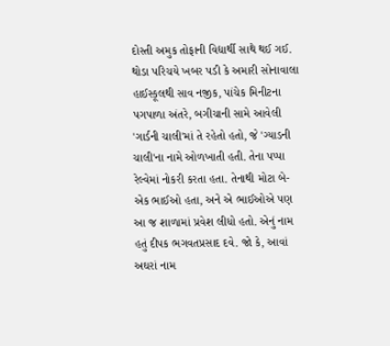દોસ્તી અમુક તોફાની વિદ્યાર્થી સાથે થઈ ગઈ. થોડા પરિચયે ખબર પડી કે અમારી સોનાવાલા હાઈસ્કૂલથી સાવ નજીક, પાંચેક મિનીટના પગપાળા અંતરે, બગીચાની સામે આવેલી 'ગાર્ડની ચાલી'માં તે રહેતો હતો, જે 'ગ્યાડની ચાલી'ના નામે ઓળખાતી હતી. તેના પપ્પા રેલ્વેમાં નોકરી કરતા હતા. તેનાથી મોટા બે-એક ભાઈઓ હતા, અને એ ભાઈઓએ પણ આ જ શાળામાં પ્રવેશ લીધો હતો. એનું નામ હતું દીપક ભગવતપ્રસાદ દવે. જો કે, આવાં અઘરાં નામ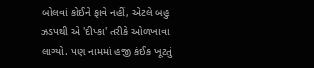બોલવાં કોઈને ફાવે નહીં, એટલે બહુ ઝડપથી એ 'દીપ્કા' તરીકે ઓળખાવા લાગ્યો. પણ નામમાં હજી કંઈક ખૂટતું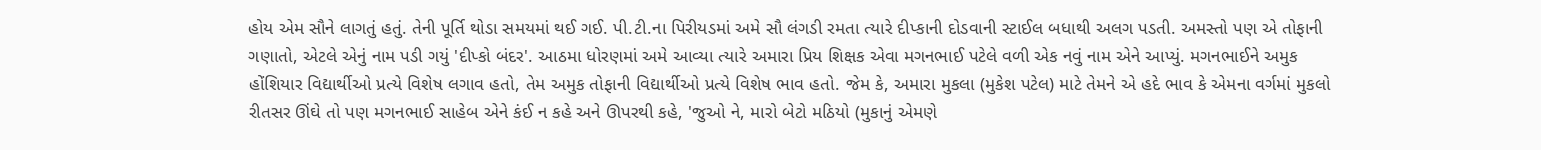હોય એમ સૌને લાગતું હતું. તેની પૂર્તિ થોડા સમયમાં થઈ ગઈ. પી.ટી.ના પિરીયડમાં અમે સૌ લંગડી રમતા ત્યારે દીપ્કાની દોડવાની સ્ટાઈલ બધાથી અલગ પડતી. અમસ્તો પણ એ તોફાની ગણાતો, એટલે એનું નામ પડી ગયું 'દીપ્કો બંદર'. આઠમા ધોરણમાં અમે આવ્યા ત્યારે અમારા પ્રિય શિક્ષક એવા મગનભાઈ પટેલે વળી એક નવું નામ એને આપ્યું. મગનભાઈને અમુક હોંશિયાર વિદ્યાર્થીઓ પ્રત્યે વિશેષ લગાવ હતો, તેમ અમુક તોફાની વિદ્યાર્થીઓ પ્રત્યે વિશેષ ભાવ હતો. જેમ કે, અમારા મુકલા (મુકેશ પટેલ) માટે તેમને એ હદે ભાવ કે એમના વર્ગમાં મુકલો રીતસર ઊંઘે તો પણ મગનભાઈ સાહેબ એને કંઈ ન કહે અને ઊપરથી કહે, 'જુઓ ને, મારો બેટો મઠિયો (મુકાનું એમણે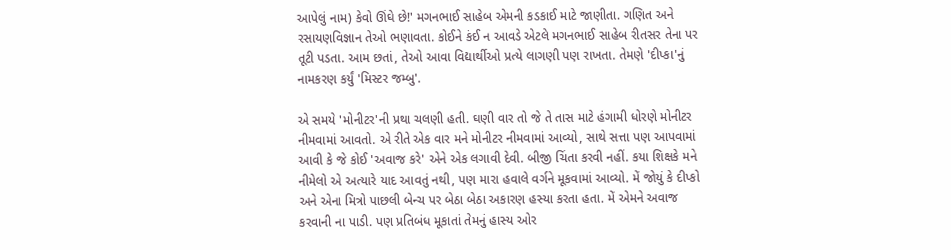આપેલું નામ) કેવો ઊંઘે છે!' મગનભાઈ સાહેબ એમની કડકાઈ માટે જાણીતા. ગણિત અને રસાયણવિજ્ઞાન તેઓ ભણાવતા. કોઈને કંઈ ન આવડે એટલે મગનભાઈ સાહેબ રીતસર તેના પર તૂટી પડતા. આમ છતાં, તેઓ આવા વિદ્યાર્થીઓ પ્રત્યે લાગણી પણ રાખતા. તેમણે 'દીપ્કા'નું નામકરણ કર્યું 'મિસ્ટર જમ્બુ'.

એ સમયે 'મોનીટર'ની પ્રથા ચલણી હતી. ઘણી વાર તો જે તે તાસ માટે હંગામી ધોરણે મોનીટર નીમવામાં આવતો. એ રીતે એક વાર મને મોનીટર નીમવામાં આવ્યો, સાથે સત્તા પણ આપવામાં આવી કે જે કોઈ 'અવાજ કરે' એને એક લગાવી દેવી. બીજી ચિંતા કરવી નહીં. કયા શિક્ષકે મને નીમેલો એ અત્યારે યાદ આવતું નથી, પણ મારા હવાલે વર્ગને મૂકવામાં આવ્યો. મેં જોયું કે દીપ્કો અને એના મિત્રો પાછલી બેન્ચ પર બેઠા બેઠા અકારણ હસ્યા કરતા હતા. મેં એમને અવાજ કરવાની ના પાડી. પણ પ્રતિબંધ મૂકાતાં તેમનું હાસ્ય ઓર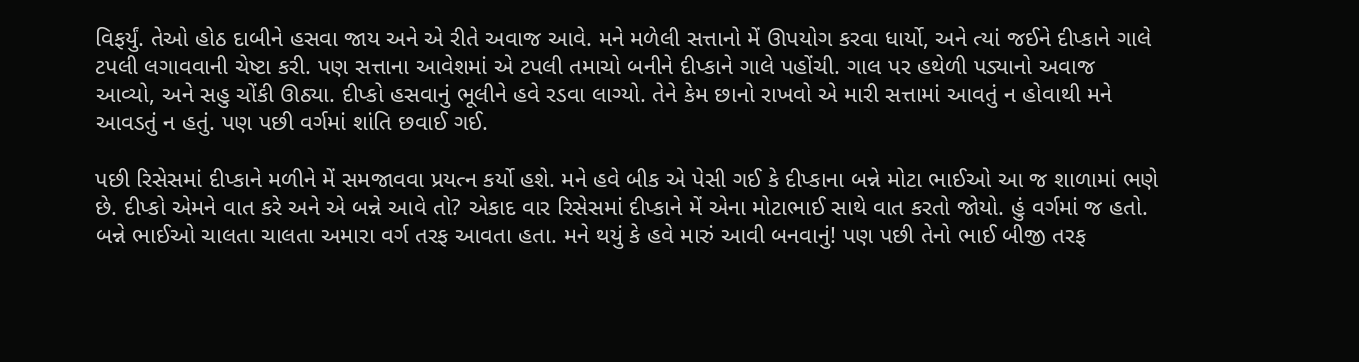વિફર્યું. તેઓ હોઠ દાબીને હસવા જાય અને એ રીતે અવાજ આવે. મને મળેલી સત્તાનો મેં ઊપયોગ કરવા ધાર્યો, અને ત્યાં જઈને દીપ્કાને ગાલે ટપલી લગાવવાની ચેષ્ટા કરી. પણ સત્તાના આવેશમાં એ ટપલી તમાચો બનીને દીપ્કાને ગાલે પહોંચી. ગાલ પર હથેળી પડ્યાનો અવાજ આવ્યો, અને સહુ ચોંકી ઊઠ્યા. દીપ્કો હસવાનું ભૂલીને હવે રડવા લાગ્યો. તેને કેમ છાનો રાખવો એ મારી સત્તામાં આવતું ન હોવાથી મને આવડતું ન હતું. પણ પછી વર્ગમાં શાંતિ છવાઈ ગઈ.

પછી રિસેસમાં દીપ્કાને મળીને મેં સમજાવવા પ્રયત્ન કર્યો હશે. મને હવે બીક એ પેસી ગઈ કે દીપ્કાના બન્ને મોટા ભાઈઓ આ જ શાળામાં ભણે છે. દીપ્કો એમને વાત કરે અને એ બન્ને આવે તો? એકાદ વાર રિસેસમાં દીપ્કાને મેં એના મોટાભાઈ સાથે વાત કરતો જોયો. હું વર્ગમાં જ હતો. બન્ને ભાઈઓ ચાલતા ચાલતા અમારા વર્ગ તરફ આવતા હતા. મને થયું કે હવે મારું આવી બનવાનું! પણ પછી તેનો ભાઈ બીજી તરફ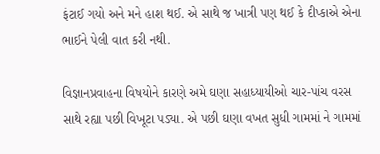ફંટાઈ ગયો અને મને હાશ થઈ. એ સાથે જ ખાત્રી પણ થઈ કે દીપ્કાએ એના ભાઈને પેલી વાત કરી નથી.

વિજ્ઞાનપ્રવાહના વિષયોને કારણે અમે ઘણા સહાધ્યાયીઓ ચાર-પાંચ વરસ સાથે રહ્યા પછી વિખૂટા પડ્યા. એ પછી ઘણા વખત સુધી ગામમાં ને ગામમાં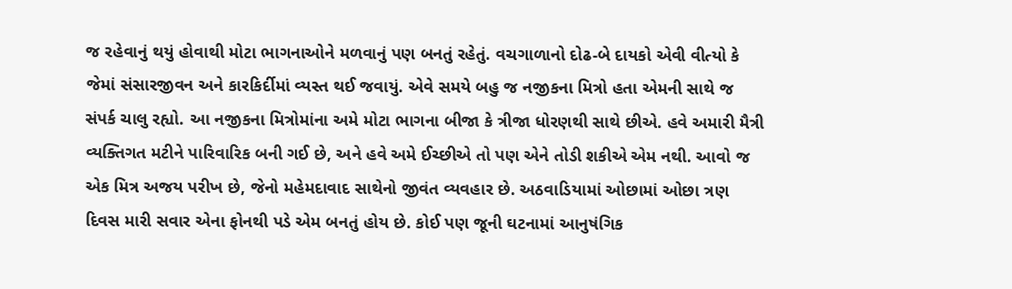જ રહેવાનું થયું હોવાથી મોટા ભાગનાઓને મળવાનું પણ બનતું રહેતું. વચગાળાનો દોઢ-બે દાયકો એવી વીત્યો કે જેમાં સંસારજીવન અને કારકિર્દીમાં વ્યસ્ત થઈ જવાયું. એવે સમયે બહુ જ નજીકના મિત્રો હતા એમની સાથે જ સંપર્ક ચાલુ રહ્યો. આ નજીકના મિત્રોમાંના અમે મોટા ભાગના બીજા કે ત્રીજા ધોરણથી સાથે છીએ. હવે અમારી મૈત્રી વ્યક્તિગત મટીને પારિવારિક બની ગઈ છે, અને હવે અમે ઈચ્છીએ તો પણ એને તોડી શકીએ એમ નથી. આવો જ એક મિત્ર અજય પરીખ છે, જેનો મહેમદાવાદ સાથેનો જીવંત વ્યવહાર છે. અઠવાડિયામાં ઓછામાં ઓછા ત્રણ દિવસ મારી સવાર એના ફોનથી પડે એમ બનતું હોય છે. કોઈ પણ જૂની ઘટનામાં આનુષંગિક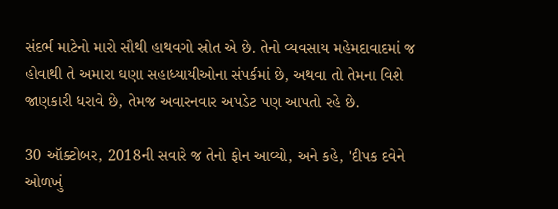સંદર્ભ માટેનો મારો સૌથી હાથવગો સ્રોત એ છે. તેનો વ્યવસાય મહેમદાવાદમાં જ હોવાથી તે અમારા ઘણા સહાધ્યાયીઓના સંપર્કમાં છે, અથવા તો તેમના વિશે જાણકારી ધરાવે છે, તેમજ અવારનવાર અપડેટ પણ આપતો રહે છે.

30 ઑક્ટોબર, 2018ની સવારે જ તેનો ફોન આવ્યો, અને કહે, 'દીપક દવેને ઓળખું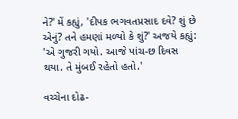ને?' મેં કહ્યું, 'દીપક ભગવતપ્રસાદ દવે? શું છે એનું? તને હમણાં મળ્યો કે શું?' અજયે કહ્યું: 'એ ગુજરી ગયો. આજે પાંચ-છ દિવસ થયા. તે મુંબઈ રહેતો હતો.'

વચ્ચેના દોઢ-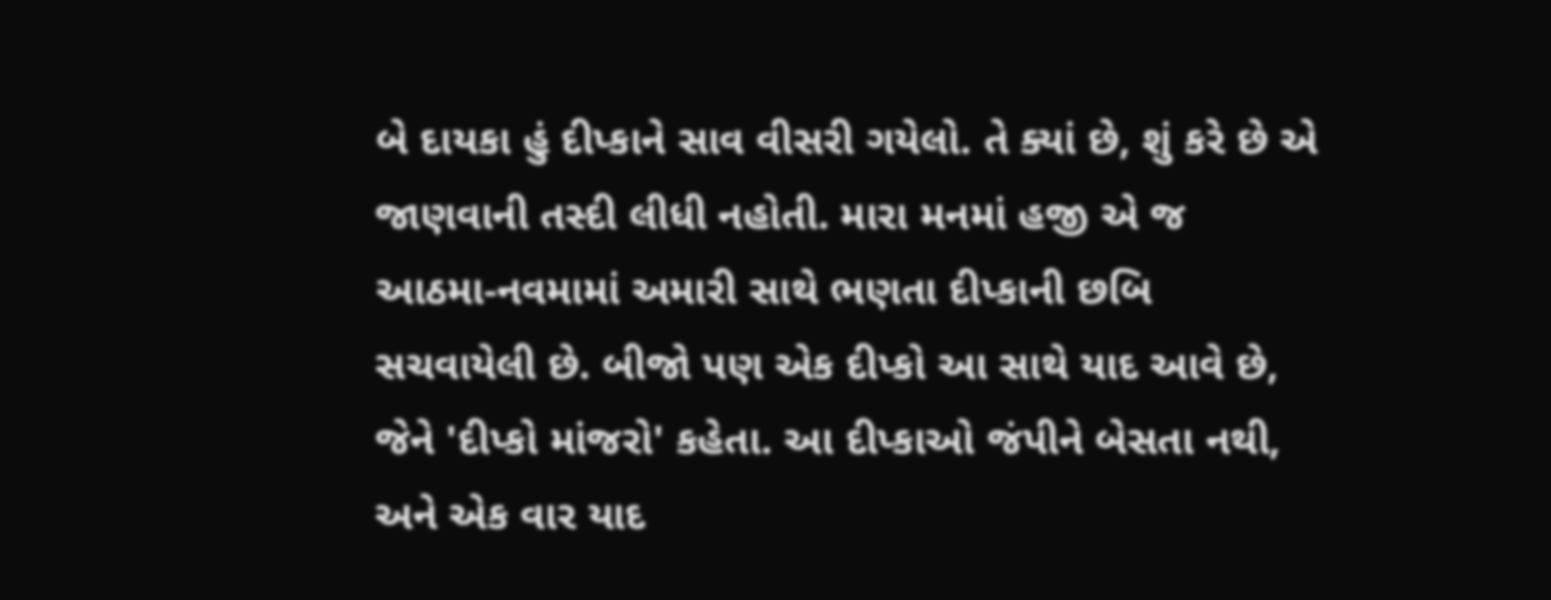બે દાયકા હું દીપ્કાને સાવ વીસરી ગયેલો. તે ક્યાં છે, શું કરે છે એ જાણવાની તસ્દી લીધી નહોતી. મારા મનમાં હજી એ જ આઠમા-નવમામાં અમારી સાથે ભણતા દીપ્કાની છબિ સચવાયેલી છે. બીજો પણ એક દીપ્કો આ સાથે યાદ આવે છે, જેને 'દીપ્કો માંજરો' કહેતા. આ દીપ્કાઓ જંપીને બેસતા નથી, અને એક વાર યાદ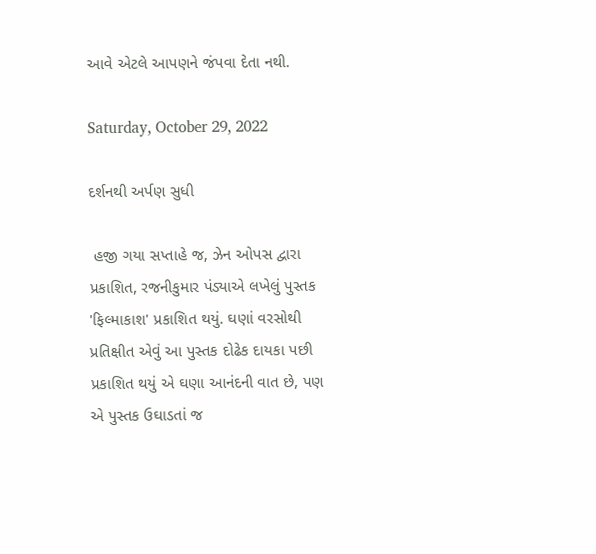આવે એટલે આપણને જંપવા દેતા નથી.

Saturday, October 29, 2022

દર્શનથી અર્પણ સુધી

 હજી ગયા સપ્તાહે જ, ઝેન ઓપસ દ્વારા પ્રકાશિત, રજનીકુમાર પંડ્યાએ લખેલું પુસ્તક 'ફિલ્માકાશ' પ્રકાશિત થયું. ઘણાં વરસોથી પ્રતિક્ષીત એવું આ પુસ્તક દોઢેક દાયકા પછી પ્રકાશિત થયું એ ઘણા આનંદની વાત છે, પણ એ પુસ્તક ઉઘાડતાં જ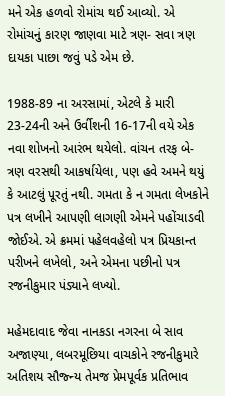મને એક હળવો રોમાંચ થઈ આવ્યો. એ રોમાંચનું કારણ જાણવા માટે ત્રણ- સવા ત્રણ દાયકા પાછા જવું પડે એમ છે.

1988-89 ના અરસામાં, એટલે કે મારી 23-24ની અને ઉર્વીશની 16-17ની વયે એક નવા શોખનો આરંભ થયેલો. વાંચન તરફ બે-ત્રણ વરસથી આકર્ષાયેલા, પણ હવે અમને થયું કે આટલું પૂરતું નથી. ગમતા કે ન ગમતા લેખકોને પત્ર લખીને આપણી લાગણી એમને પહોંચાડવી જોઈએ. એ ક્રમમાં પહેલવહેલો પત્ર પ્રિયકાન્ત પરીખને લખેલો, અને એમના પછીનો પત્ર રજનીકુમાર પંડ્યાને લખ્યો.

મહેમદાવાદ જેવા નાનકડા નગરના બે સાવ અજાણ્યા, લબરમૂછિયા વાચકોને રજનીકુમારે અતિશય સૌજ્ન્ય તેમજ પ્રેમપૂર્વક પ્રતિભાવ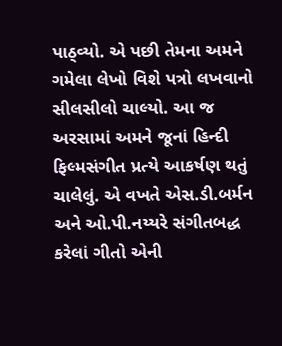પાઠ્વ્યો. એ પછી તેમના અમને ગમેલા લેખો વિશે પત્રો લખવાનો સીલસીલો ચાલ્યો. આ જ અરસામાં અમને જૂનાં હિન્દી ફિલ્મસંગીત પ્રત્યે આકર્ષણ થતું ચાલેલું. એ વખતે એસ.ડી.બર્મન અને ઓ.પી.નય્યરે સંગીતબદ્ધ કરેલાં ગીતો એની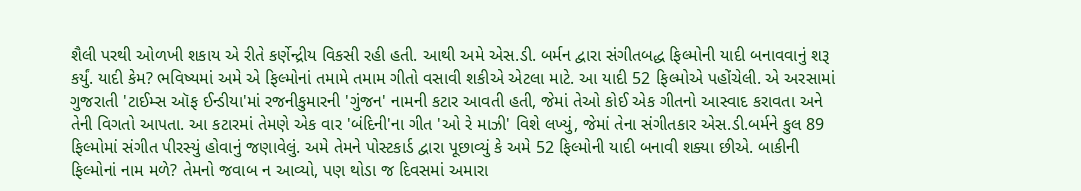શૈલી પરથી ઓળખી શકાય એ રીતે કર્ણેન્દ્રીય વિકસી રહી હતી. આથી અમે એસ.ડી. બર્મન દ્વારા સંગીતબદ્ધ ફિલ્મોની યાદી બનાવવાનું શરૂ કર્યું. યાદી કેમ? ભવિષ્યમાં અમે એ ફિલ્મોનાં તમામે તમામ ગીતો વસાવી શકીએ એટલા માટે. આ યાદી 52 ફિલ્મોએ પહોંચેલી. એ અરસામાં ગુજરાતી 'ટાઈમ્સ ઑફ ઈન્ડીયા'માં રજનીકુમારની 'ગુંજન' નામની કટાર આવતી હતી, જેમાં તેઓ કોઈ એક ગીતનો આસ્વાદ કરાવતા અને તેની વિગતો આપતા. આ કટારમાં તેમણે એક વાર 'બંદિની'ના ગીત 'ઓ રે માઝી' વિશે લખ્યું, જેમાં તેના સંગીતકાર એસ.ડી.બર્મને કુલ 89 ફિલ્મોમાં સંગીત પીરસ્યું હોવાનું જણાવેલું. અમે તેમને પોસ્ટકાર્ડ દ્વારા પૂછાવ્યું કે અમે 52 ફિલ્મોની યાદી બનાવી શક્યા છીએ. બાકીની ફિલ્મોનાં નામ મળે? તેમનો જવાબ ન આવ્યો, પણ થોડા જ દિવસમાં અમારા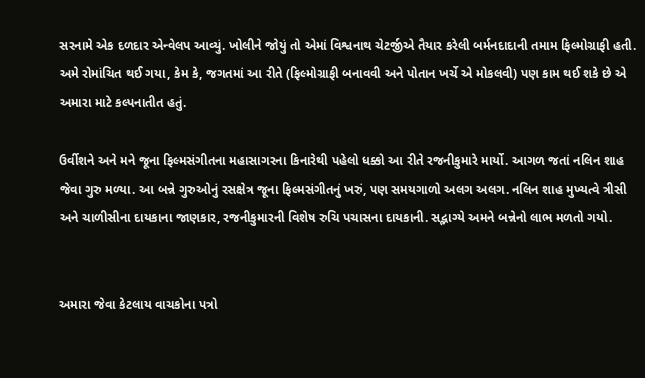સરનામે એક દળદાર એન્વેલપ આવ્યું. ખોલીને જોયું તો એમાં વિશ્વનાથ ચેટર્જીએ તૈયાર કરેલી બર્મનદાદાની તમામ ફિલ્મોગ્રાફી હતી. અમે રોમાંચિત થઈ ગયા, કેમ કે, જગતમાં આ રીતે (ફિલ્મોગ્રાફી બનાવવી અને પોતાન ખર્ચે એ મોકલવી) પણ કામ થઈ શકે છે એ અમારા માટે કલ્પનાતીત હતું.

ઉર્વીશને અને મને જૂના ફિલ્મસંગીતના મહાસાગરના કિનારેથી પહેલો ધક્કો આ રીતે રજનીકુમારે માર્યો. આગળ જતાં નલિન શાહ જેવા ગુરુ મળ્યા. આ બન્ને ગુરુઓનું રસક્ષેત્ર જૂના ફિલ્મસંગીતનું ખરું, પણ સમયગાળો અલગ અલગ. નલિન શાહ મુખ્યત્વે ત્રીસી અને ચાળીસીના દાયકાના જાણકાર, રજનીકુમારની વિશેષ રુચિ પચાસના દાયકાની. સદ્ભાગ્યે અમને બન્નેનો લાભ મળતો ગયો.


અમારા જેવા કેટલાય વાચકોના પત્રો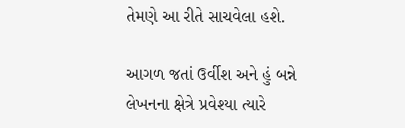તેમણે આ રીતે સાચવેલા હશે.

આગળ જતાં ઉર્વીશ અને હું બન્ને લેખનના ક્ષેત્રે પ્રવેશ્યા ત્યારે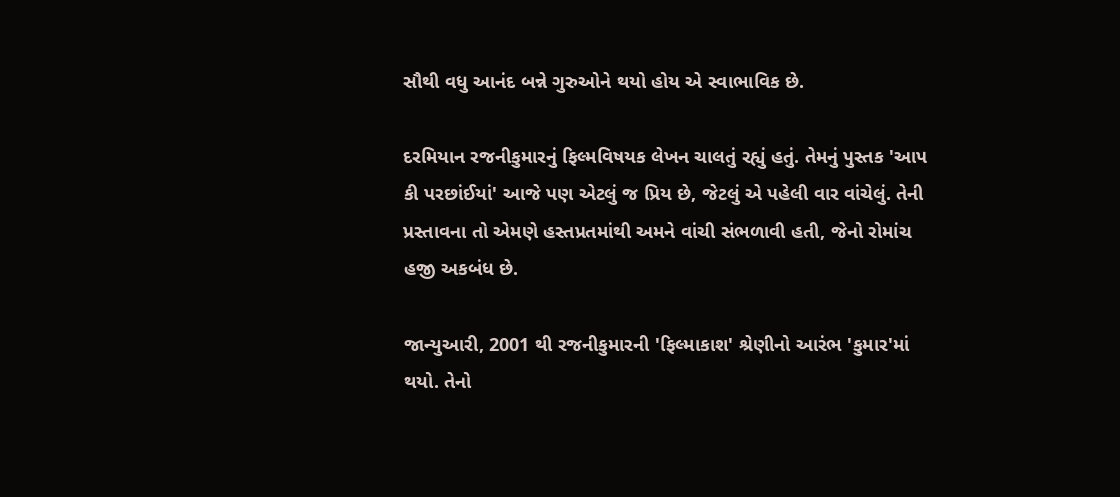સૌથી વધુ આનંદ બન્ને ગુરુઓને થયો હોય એ સ્વાભાવિક છે.

દરમિયાન રજનીકુમારનું ફિલ્મવિષયક લેખન ચાલતું રહ્યું હતું. તેમનું પુસ્તક 'આપ કી પરછાંઈયાં' આજે પણ એટલું જ પ્રિય છે, જેટલું એ પહેલી વાર વાંચેલું. તેની પ્રસ્તાવના તો એમણે હસ્તપ્રતમાંથી અમને વાંચી સંભળાવી હતી, જેનો રોમાંચ હજી અકબંધ છે.

જાન્યુઆરી, 2001 થી રજનીકુમારની 'ફિલ્માકાશ' શ્રેણીનો આરંભ 'કુમાર'માં થયો. તેનો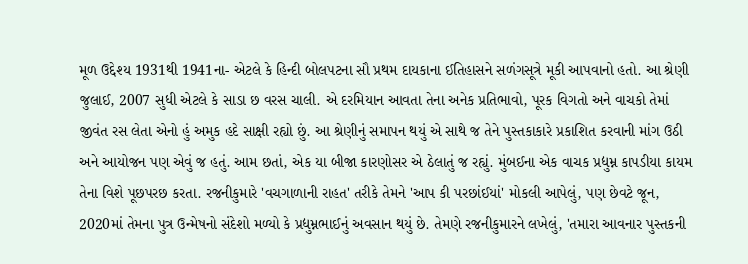મૂળ ઉદ્દેશ્ય 1931થી 1941ના- એટલે કે હિન્દી બોલપટના સૌ પ્રથમ દાયકાના ઈતિહાસને સળંગસૂત્રે મૂકી આપવાનો હતો. આ શ્રેણી જુલાઈ, 2007 સુધી એટલે કે સાડા છ વરસ ચાલી. એ દરમિયાન આવતા તેના અનેક પ્રતિભાવો, પૂરક વિગતો અને વાચકો તેમાં જીવંત રસ લેતા એનો હું અમુક હદે સાક્ષી રહ્યો છું. આ શ્રેણીનું સમાપન થયું એ સાથે જ તેને પુસ્તકાકારે પ્રકાશિત કરવાની માંગ ઉઠી અને આયોજન પણ એવું જ હતું. આમ છતાં, એક યા બીજા કારણોસર એ ઠેલાતું જ રહ્યું. મુંબઈના એક વાચક પ્રદ્યુમ્ન કાપડીયા કાયમ તેના વિશે પૂછપરછ કરતા. રજનીકુમારે 'વચગાળાની રાહત' તરીકે તેમને 'આપ કી પરછાંઈયાં' મોકલી આપેલું, પણ છેવટે જૂન, 2020માં તેમના પુત્ર ઉન્મેષનો સંદેશો મળ્યો કે પ્રદ્યુમ્નભાઈનું અવસાન થયું છે. તેમણે રજનીકુમારને લખેલું, 'તમારા આવનાર પુસ્તકની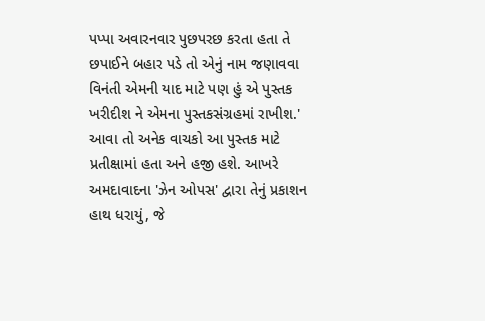પપ્પા અવારનવાર પુછપરછ કરતા હતા તે છપાઈને બહાર પડે તો એનું નામ જણાવવા વિનંતી એમની યાદ માટે પણ હું એ પુસ્તક ખરીદીશ ને એમના પુસ્તકસંગ્રહમાં રાખીશ.'
આવા તો અનેક વાચકો આ પુસ્તક માટે પ્રતીક્ષામાં હતા અને હજી હશે. આખરે અમદાવાદના 'ઝેન ઓપસ' દ્વારા તેનું પ્રકાશન હાથ ધરાયું, જે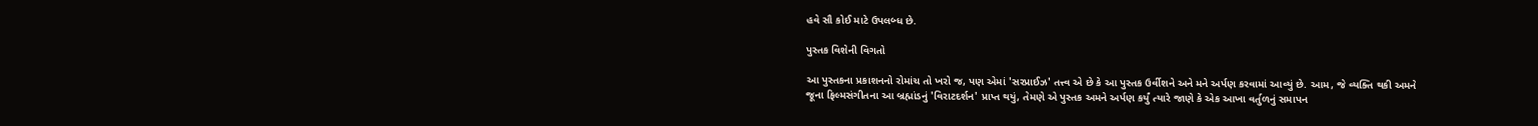હવે સૌ કોઈ માટે ઉપલબ્ધ છે.

પુસ્તક વિશેની વિગતો

આ પુસ્તકના પ્રકાશનનો રોમાંચ તો ખરો જ, પણ એમાં 'સરપ્રાઈઝ' તત્ત્વ એ છે કે આ પુસ્તક ઉર્વીશને અને મને અર્પણ કરવામાં આવ્યું છે. આમ, જે વ્યક્તિ થકી અમને જૂના ફિલ્મસંગીતના આ બ્રહ્માંડનું 'વિરાટદર્શન' પ્રાપ્ત થયું, તેમણે એ પુસ્તક અમને અર્પણ કર્યું ત્યારે જાણે કે એક આખા વર્તુળનું સમાપન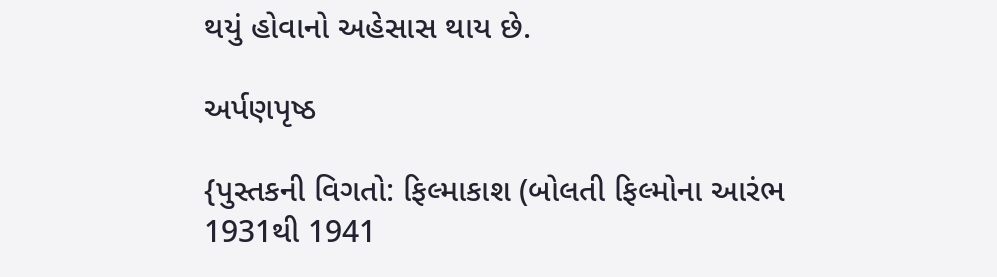થયું હોવાનો અહેસાસ થાય છે.

અર્પણપૃષ્ઠ

{પુસ્તકની વિગતો: ફિલ્માકાશ (બોલતી ફિલ્મોના આરંભ 1931થી 1941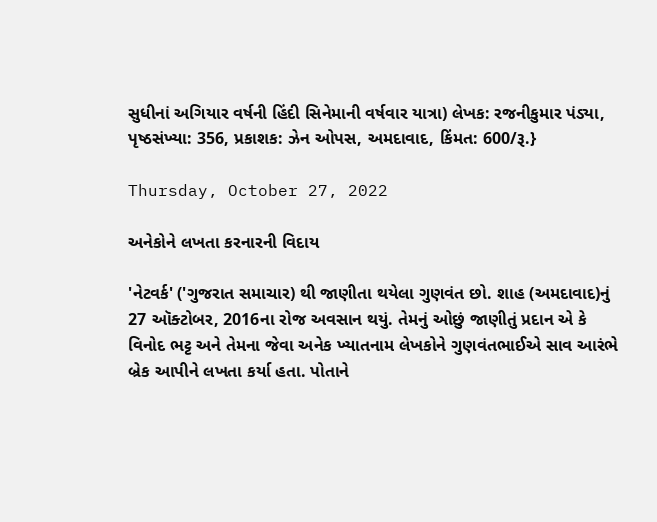સુધીનાં અગિયાર વર્ષની હિંદી સિનેમાની વર્ષવાર યાત્રા) લેખક: રજનીકુમાર પંડ્યા, પૃષ્ઠસંખ્યા: 356, પ્રકાશક: ઝેન ઓપસ, અમદાવાદ, કિંમત: 600/રૂ.}

Thursday, October 27, 2022

અનેકોને લખતા કરનારની વિદાય

'નેટવર્ક' ('ગુજરાત સમાચાર) થી જાણીતા થયેલા ગુણવંત છો. શાહ (અમદાવાદ)નું 27 ઑક્ટોબર, 2016ના રોજ અવસાન થયું. તેમનું ઓછું જાણીતું પ્રદાન એ કે વિનોદ ભટ્ટ અને તેમના જેવા અનેક ખ્યાતનામ લેખકોને ગુણવંતભાઈએ સાવ આરંભે બ્રેક આપીને લખતા કર્યા હતા. પોતાને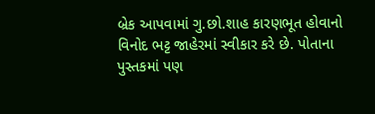બ્રેક આપવામાં ગુ.છો.શાહ કારણભૂત હોવાનો વિનોદ ભટ્ટ જાહેરમાં સ્વીકાર કરે છે. પોતાના પુસ્તકમાં પણ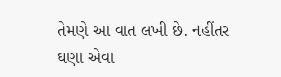તેમણે આ વાત લખી છે. નહીંતર ઘણા એવા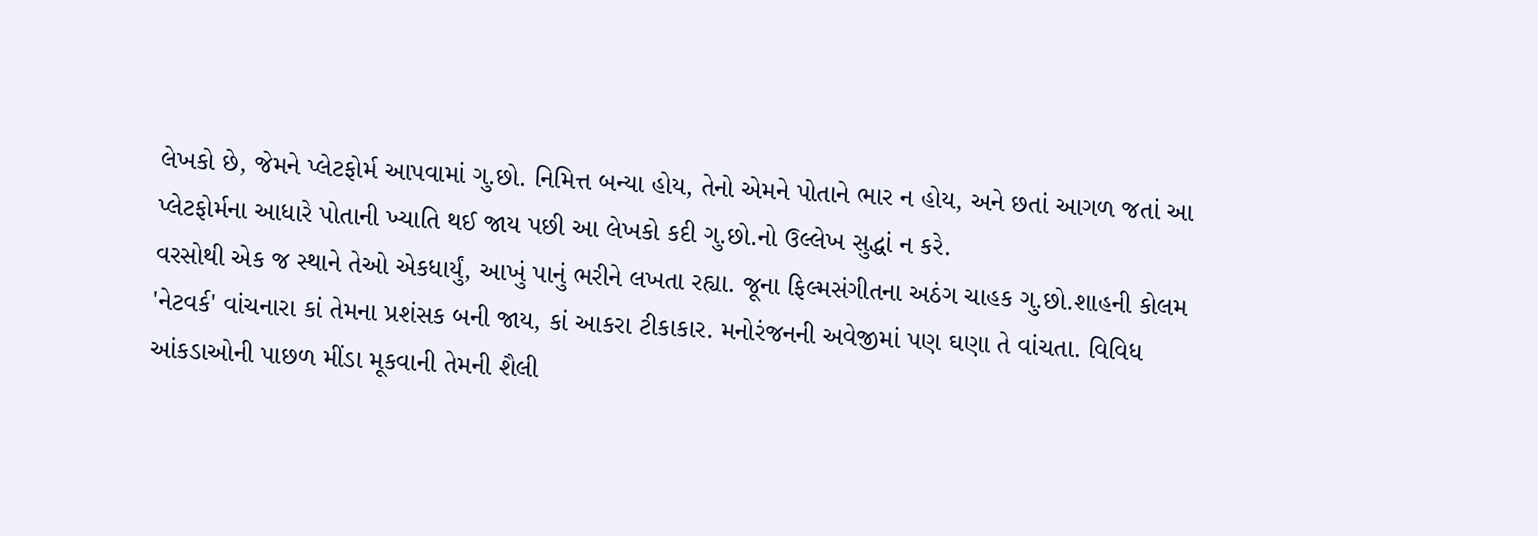લેખકો છે, જેમને પ્લેટફોર્મ આપવામાં ગુ.છો. નિમિત્ત બન્યા હોય, તેનો એમને પોતાને ભાર ન હોય, અને છતાં આગળ જતાં આ પ્લેટફોર્મના આધારે પોતાની ખ્યાતિ થઈ જાય પછી આ લેખકો કદી ગુ.છો.નો ઉલ્લેખ સુદ્ધાં ન કરે.
વરસોથી એક જ સ્થાને તેઓ એકધાર્યું, આખું પાનું ભરીને લખતા રહ્યા. જૂના ફિલ્મસંગીતના અઠંગ ચાહક ગુ.છો.શાહની કોલમ 'નેટવર્ક' વાંચનારા કાં તેમના પ્રશંસક બની જાય, કાં આકરા ટીકાકાર. મનોરંજનની અવેજીમાં પણ ઘણા તે વાંચતા. વિવિધ આંકડાઓની પાછળ મીંડા મૂકવાની તેમની શૈલી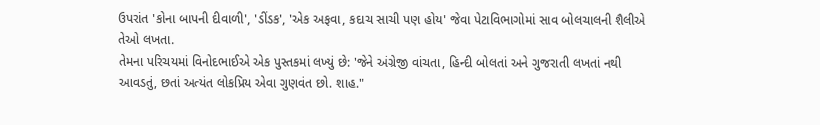ઉપરાંત 'કોના બાપની દીવાળી', 'ડીંડક', 'એક અફવા, કદાચ સાચી પણ હોય' જેવા પેટાવિભાગોમાં સાવ બોલચાલની શૈલીએ તેઓ લખતા.
તેમના પરિચયમાં વિનોદભાઈએ એક પુસ્તકમાં લખ્યું છે: 'જેને અંગ્રેજી વાંચતા, હિન્દી બોલતાં અને ગુજરાતી લખતાં નથી આવડતું, છતાં અત્યંત લોકપ્રિય એવા ગુણવંત છો. શાહ."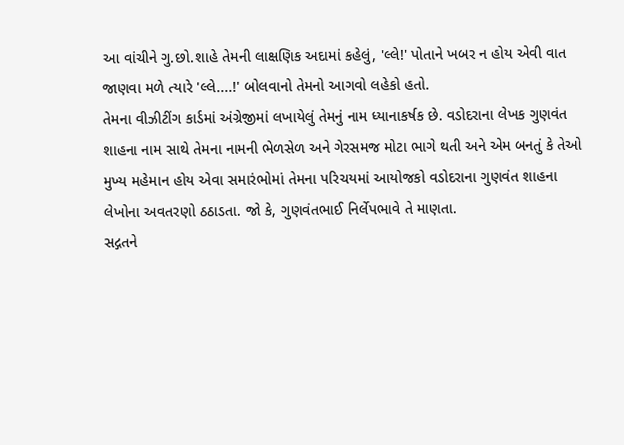આ વાંચીને ગુ.છો.શાહે તેમની લાક્ષણિક અદામાં કહેલું, 'લ્લે!' પોતાને ખબર ન હોય એવી વાત જાણવા મળે ત્યારે 'લ્લે....!' બોલવાનો તેમનો આગવો લહેકો હતો.
તેમના વીઝીટીંગ કાર્ડમાં અંગ્રેજીમાં લખાયેલું તેમનું નામ ધ્યાનાકર્ષક છે. વડોદરાના લેખક ગુણવંત શાહના નામ સાથે તેમના નામની ભેળસેળ અને ગેરસમજ મોટા ભાગે થતી અને એમ બનતું કે તેઓ મુખ્ય મહેમાન હોય એવા સમારંભોમાં તેમના પરિચયમાં આયોજકો વડોદરાના ગુણવંત શાહના લેખોના અવતરણો ઠઠાડતા. જો કે, ગુણવંતભાઈ નિર્લેપભાવે તે માણતા.
સદ્ગતને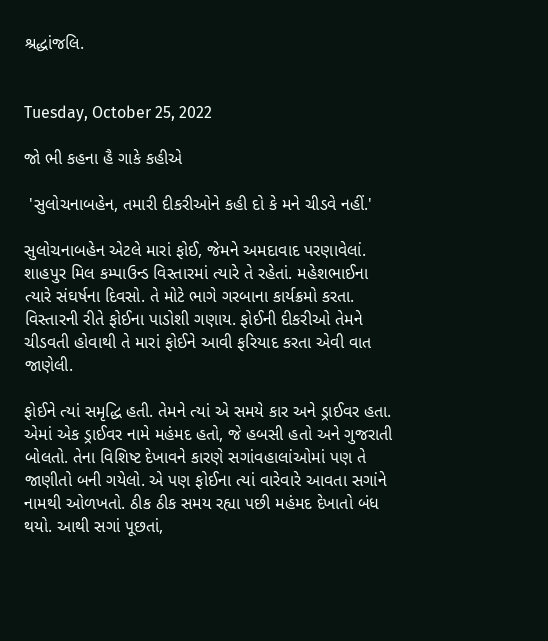શ્રદ્ધાંજલિ.


Tuesday, October 25, 2022

જો ભી કહના હૈ ગાકે કહીએ

 'સુલોચનાબહેન, તમારી દીકરીઓને કહી દો કે મને ચીડવે નહીં.'

સુલોચનાબહેન એટલે મારાં ફોઈ, જેમને અમદાવાદ પરણાવેલાં. શાહપુર મિલ કમ્પાઉન્ડ વિસ્તારમાં ત્યારે તે રહેતાં. મહેશભાઈના ત્યારે સંઘર્ષના દિવસો. તે મોટે ભાગે ગરબાના કાર્યક્રમો કરતા. વિસ્તારની રીતે ફોઈના પાડોશી ગણાય. ફોઈની દીકરીઓ તેમને ચીડવતી હોવાથી તે મારાં ફોઈને આવી ફરિયાદ કરતા એવી વાત જાણેલી.

ફોઈને ત્યાં સમૃદ્ધિ હતી. તેમને ત્યાં એ સમયે કાર અને ડ્રાઈવર હતા. એમાં એક ડ્રાઈવર નામે મહંમદ હતો, જે હબસી હતો અને ગુજરાતી બોલતો. તેના વિશિષ્ટ દેખાવને કારણે સગાંવહાલાંઓમાં પણ તે જાણીતો બની ગયેલો. એ પણ ફોઈના ત્યાં વારેવારે આવતા સગાંને નામથી ઓળખતો. ઠીક ઠીક સમય રહ્યા પછી મહંમદ દેખાતો બંધ થયો. આથી સગાં પૂછતાં,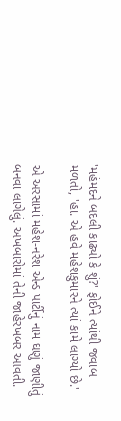'મહંમદને બદલી કાઢ્યો કે શું?' ફોઈને ત્યાંથી જવાબ મળતો, 'હા. એ હવે મહેશકુમારને ત્યાં કામે લાગ્યો છે.'

એ અરસામાં મહેશ-નરેશ એન્ડ પાર્ટીનું નામ ઘણું જાણીતું બનવા લાગેલું. અખબારોમાં તેની જાહેરખબર આવતી.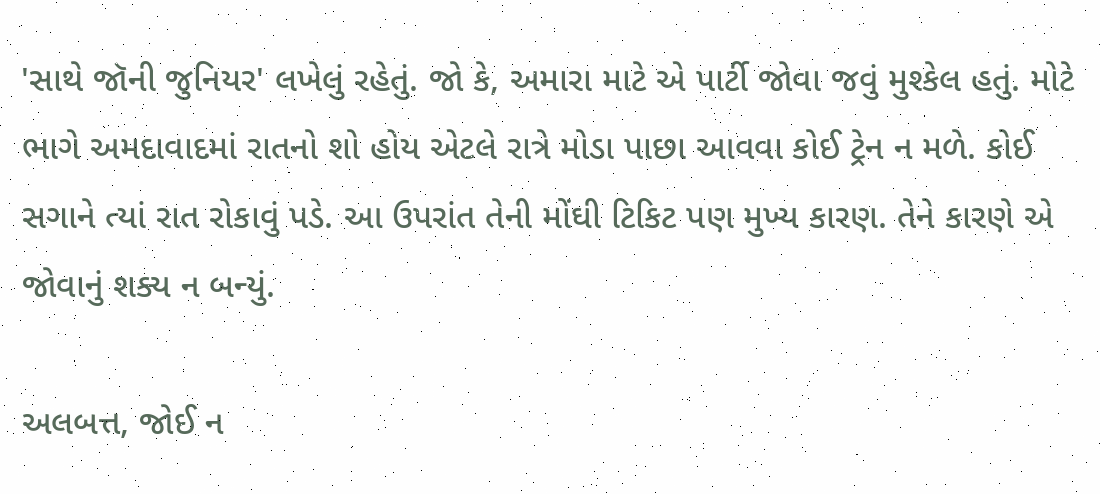'સાથે જૉની જુનિયર' લખેલું રહેતું. જો કે, અમારા માટે એ પાર્ટી જોવા જવું મુશ્કેલ હતું. મોટે ભાગે અમદાવાદમાં રાતનો શો હોય એટલે રાત્રે મોડા પાછા આવવા કોઈ ટ્રેન ન મળે. કોઈ સગાને ત્યાં રાત રોકાવું પડે. આ ઉપરાંત તેની મોંઘી ટિકિટ પણ મુખ્ય કારણ. તેને કારણે એ જોવાનું શક્ય ન બન્યું.

અલબત્ત, જોઈ ન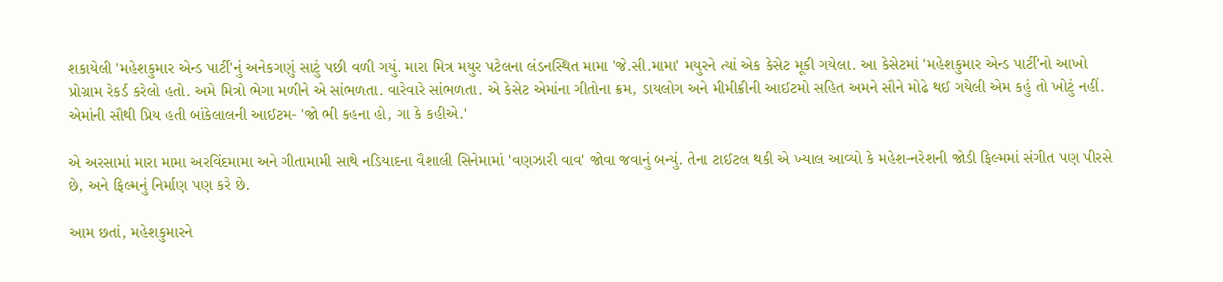શકાયેલી 'મહેશકુમાર એન્ડ પાર્ટી'નું અનેકગણું સાટું પછી વળી ગયું. મારા મિત્ર મયુર પટેલના લંડનસ્થિત મામા 'જે.સી.મામા' મયુરને ત્યાં એક કેસેટ મૂકી ગયેલા. આ કેસેટમાં 'મહેશકુમાર એન્ડ પાર્ટી'નો આખો પ્રોગ્રામ રેકર્ડ કરેલો હતો. અમે મિત્રો ભેગા મળીને એ સાંભળતા. વારેવારે સાંભળતા. એ કેસેટ એમાંના ગીતોના ક્રમ, ડાયલોગ અને મીમીક્રીની આઈટમો સહિત અમને સૌને મોઢે થઈ ગયેલી એમ કહું તો ખોટું નહીં. એમાંની સૌથી પ્રિય હતી બાંકેલાલની આઈટમ- 'જો ભી કહના હો, ગા કે કહીએ.'

એ અરસામાં મારા મામા અરવિંદમામા અને ગીતામામી સાથે નડિયાદના વૈશાલી સિનેમામાં 'વણઝારી વાવ' જોવા જવાનું બન્યું. તેના ટાઈટલ થકી એ ખ્યાલ આવ્યો કે મહેશ-નરેશની જોડી ફિલ્મમાં સંગીત પણ પીરસે છે, અને ફિલ્મનું નિર્માણ પણ કરે છે.

આમ છતાં, મહેશકુમારને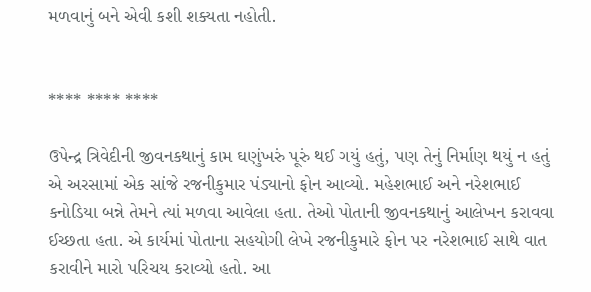મળવાનું બને એવી કશી શક્યતા નહોતી.


**** **** ****

ઉપેન્દ્ર ત્રિવેદીની જીવનકથાનું કામ ઘણુંખરું પૂરું થઈ ગયું હતું, પણ તેનું નિર્માણ થયું ન હતું એ અરસામાં એક સાંજે રજનીકુમાર પંડ્યાનો ફોન આવ્યો. મહેશભાઈ અને નરેશભાઈ કનોડિયા બન્ને તેમને ત્યાં મળવા આવેલા હતા. તેઓ પોતાની જીવનકથાનું આલેખન કરાવવા ઈચ્છતા હતા. એ કાર્યમાં પોતાના સહયોગી લેખે રજનીકુમારે ફોન પર નરેશભાઈ સાથે વાત કરાવીને મારો પરિચય કરાવ્યો હતો. આ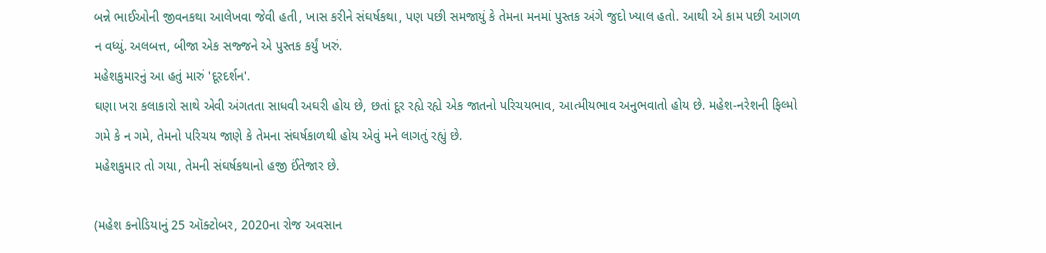બન્ને ભાઈઓની જીવનકથા આલેખવા જેવી હતી, ખાસ કરીને સંઘર્ષકથા, પણ પછી સમજાયું કે તેમના મનમાં પુસ્તક અંગે જુદો ખ્યાલ હતો. આથી એ કામ પછી આગળ ન વધ્યું. અલબત્ત, બીજા એક સજ્જને એ પુસ્તક કર્યું ખરું.
મહેશકુમારનું આ હતું મારું 'દૂરદર્શન'.
ઘણા ખરા કલાકારો સાથે એવી અંગતતા સાધવી અઘરી હોય છે, છતાં દૂર રહ્યે રહ્યે એક જાતનો પરિચયભાવ, આત્મીયભાવ અનુભવાતો હોય છે. મહેશ-નરેશની ફિલ્મો ગમે કે ન ગમે, તેમનો પરિચય જાણે કે તેમના સંઘર્ષકાળથી હોય એવું મને લાગતું રહ્યું છે.
મહેશકુમાર તો ગયા, તેમની સંઘર્ષકથાનો હજી ઈંતેજાર છે.

(મહેશ કનોડિયાનું 25 ઑક્ટોબર, 2020ના રોજ અવસાન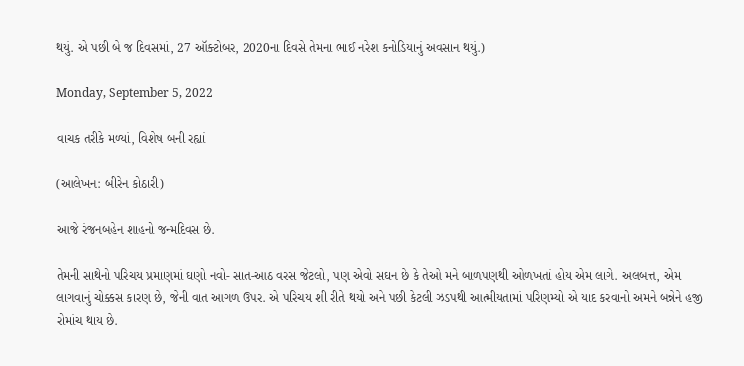થયું. એ પછી બે જ દિવસમાં, 27 ઑક્ટોબર, 2020ના દિવસે તેમના ભાઈ નરેશ કનોડિયાનું અવસાન થયું.)

Monday, September 5, 2022

વાચક તરીકે મળ્યાં, વિશેષ બની રહ્યાં

(આલેખન: બીરેન કોઠારી)

આજે રંજનબહેન શાહનો જન્મદિવસ છે.

તેમની સાથેનો પરિચય પ્રમાણમાં ઘણો નવો- સાત-આઠ વરસ જેટલો, પણ એવો સઘન છે કે તેઓ મને બાળપણથી ઓળખતાં હોય એમ લાગે. અલબત્ત, એમ લાગવાનું ચોક્કસ કારણ છે, જેની વાત આગળ ઉપર. એ પરિચય શી રીતે થયો અને પછી કેટલી ઝડપથી આત્મીયતામાં પરિણમ્યો એ યાદ કરવાનો અમને બન્નેને હજી રોમાંચ થાય છે.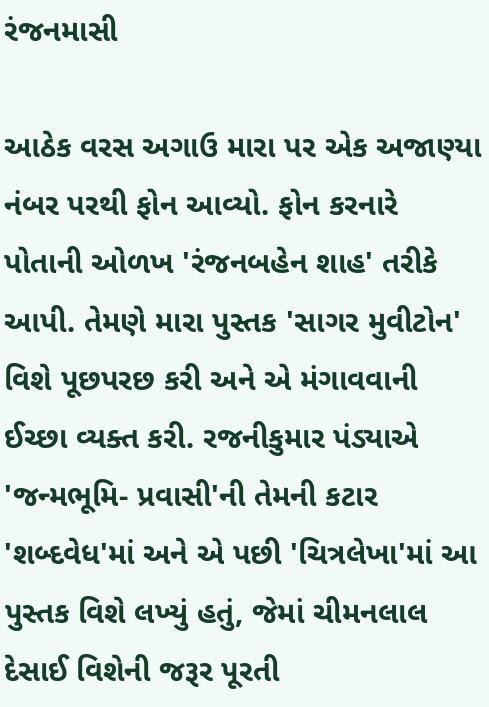રંજનમાસી

આઠેક વરસ અગાઉ મારા પર એક અજાણ્યા નંબર પરથી ફોન આવ્યો. ફોન કરનારે પોતાની ઓળખ 'રંજનબહેન શાહ' તરીકે આપી. તેમણે મારા પુસ્તક 'સાગર મુવીટોન' વિશે પૂછપરછ કરી અને એ મંગાવવાની ઈચ્છા વ્યક્ત કરી. રજનીકુમાર પંડ્યાએ 'જન્મભૂમિ- પ્રવાસી'ની તેમની કટાર 'શબ્દવેધ'માં અને એ પછી 'ચિત્રલેખા'માં આ પુસ્તક વિશે લખ્યું હતું, જેમાં ચીમનલાલ દેસાઈ વિશેની જરૂર પૂરતી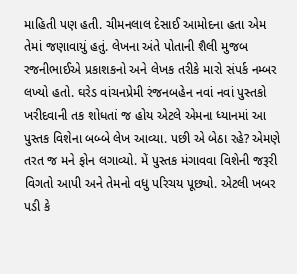માહિતી પણ હતી. ચીમનલાલ દેસાઈ આમોદના હતા એમ તેમાં જણાવાયું હતું. લેખના અંતે પોતાની શૈલી મુજબ રજનીભાઈએ પ્રકાશકનો અને લેખક તરીકે મારો સંપર્ક નમ્બર લખ્યો હતો. ઘરેડ વાંચનપ્રેમી રંજનબહેન નવાં નવાં પુસ્તકો ખરીદવાની તક શોધતાં જ હોય એટલે એમના ધ્યાનમાં આ પુસ્તક વિશેના બબ્બે લેખ આવ્યા. પછી એ બેઠા રહે? એમણે તરત જ મને ફોન લગાવ્યો. મેં પુસ્તક મંગાવવા વિશેની જરૂરી વિગતો આપી અને તેમનો વધુ પરિચય પૂછ્યો. એટલી ખબર પડી કે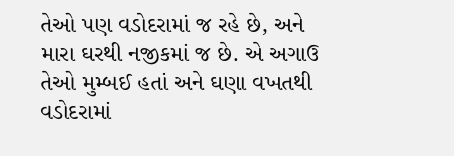તેઓ પણ વડોદરામાં જ રહે છે, અને મારા ઘરથી નજીકમાં જ છે. એ અગાઉ તેઓ મુમ્બઈ હતાં અને ઘણા વખતથી વડોદરામાં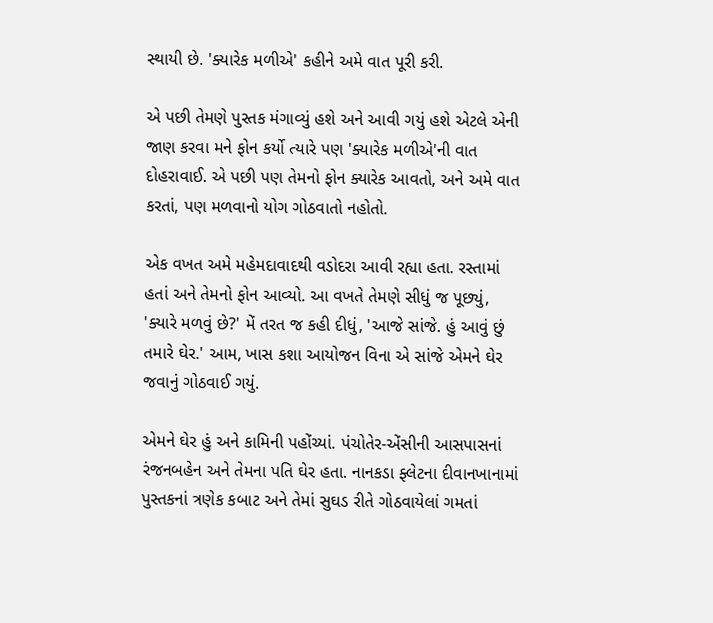સ્થાયી છે. 'ક્યારેક મળીએ' કહીને અમે વાત પૂરી કરી.

એ પછી તેમણે પુસ્તક મંગાવ્યું હશે અને આવી ગયું હશે એટલે એની જાણ કરવા મને ફોન કર્યો ત્યારે પણ 'ક્યારેક મળીએ'ની વાત દોહરાવાઈ. એ પછી પણ તેમનો ફોન ક્યારેક આવતો, અને અમે વાત કરતાં, પણ મળવાનો યોગ ગોઠવાતો નહોતો.

એક વખત અમે મહેમદાવાદથી વડોદરા આવી રહ્યા હતા. રસ્તામાં હતાં અને તેમનો ફોન આવ્યો. આ વખતે તેમણે સીધું જ પૂછ્યું, 'ક્યારે મળવું છે?' મેં તરત જ કહી દીધું, 'આજે સાંજે. હું આવું છું તમારે ઘેર.' આમ, ખાસ કશા આયોજન વિના એ સાંજે એમને ઘેર જવાનું ગોઠવાઈ ગયું.

એમને ઘેર હું અને કામિની પહોંચ્યાં. પંચોતેર-એંસીની આસપાસનાં રંજનબહેન અને તેમના પતિ ઘેર હતા. નાનકડા ફ્લેટના દીવાનખાનામાં પુસ્તકનાં ત્રણેક કબાટ અને તેમાં સુઘડ રીતે ગોઠવાયેલાં ગમતાં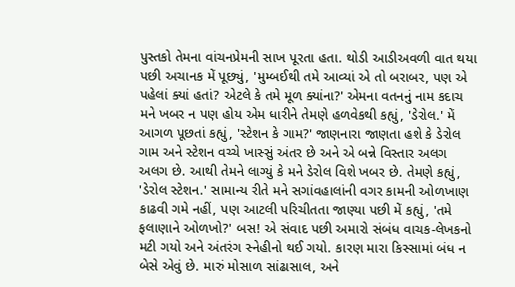પુસ્તકો તેમના વાંચનપ્રેમની સાખ પૂરતા હતા. થોડી આડીઅવળી વાત થયા પછી અચાનક મેં પૂછ્યું, 'મુમ્બઈથી તમે આવ્યાં એ તો બરાબર, પણ એ પહેલાં ક્યાં હતાં? એટલે કે તમે મૂળ ક્યાંના?' એમના વતનનું નામ કદાચ મને ખબર ન પણ હોય એમ ધારીને તેમણે હળવેકથી કહ્યું, 'ડેરોલ.' મેં આગળ પૂછતાં કહ્યું, 'સ્ટેશન કે ગામ?' જાણનારા જાણતા હશે કે ડેરોલ ગામ અને સ્ટેશન વચ્ચે ખાસ્સું અંતર છે અને એ બન્ને વિસ્તાર અલગ અલગ છે. આથી તેમને લાગ્યું કે મને ડેરોલ વિશે ખબર છે. તેમણે કહ્યું, 'ડેરોલ સ્ટેશન.' સામાન્ય રીતે મને સગાંવહાલાંની વગર કામની ઓળખાણ કાઢવી ગમે નહીં, પણ આટલી પરિચીતતા જાણ્યા પછી મેં કહ્યું, 'તમે ફલાણાને ઓળખો?' બસ! એ સંવાદ પછી અમારો સંબંધ વાચક-લેખકનો મટી ગયો અને અંતરંગ સ્નેહીનો થઈ ગયો. કારણ મારા કિસ્સામાં બંધ ન બેસે એવું છે. મારું મોસાળ સાંઢાસાલ, અને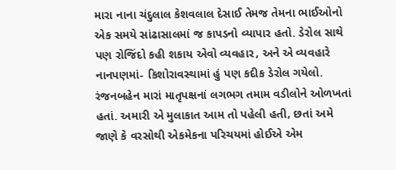મારા નાના ચંદુલાલ કેશવલાલ દેસાઈ તેમજ તેમના ભાઈઓનો  એક સમયે સાંઢાસાલમાં જ કાપડનો વ્યાપાર હતો. ડેરોલ સાથે પણ રોજિંદો કહી શકાય એવો વ્યવહાર, અને એ વ્યવહારે નાનપણમાં- કિશોરાવસ્થામાં હું પણ કદીક ડેરોલ ગયેલો. રંજનબહેન મારાં માતૃપક્ષનાં લગભગ તમામ વડીલોને ઓળખતાં હતાં. અમારી એ મુલાકાત આમ તો પહેલી હતી, છતાં અમે જાણે કે વરસોથી એકમેકના પરિચયમાં હોઈએ એમ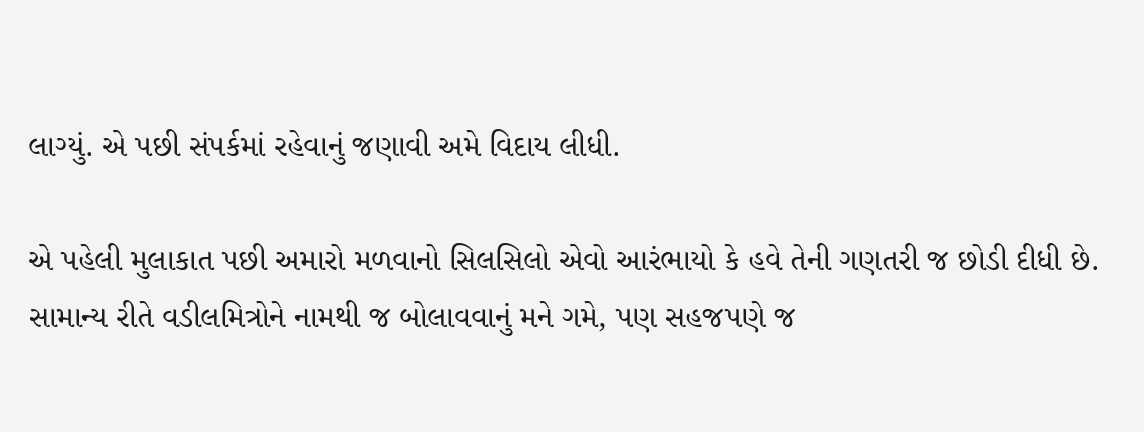લાગ્યું. એ પછી સંપર્કમાં રહેવાનું જણાવી અમે વિદાય લીધી.

એ પહેલી મુલાકાત પછી અમારો મળવાનો સિલસિલો એવો આરંભાયો કે હવે તેની ગણતરી જ છોડી દીધી છે. સામાન્ય રીતે વડીલમિત્રોને નામથી જ બોલાવવાનું મને ગમે, પણ સહજપણે જ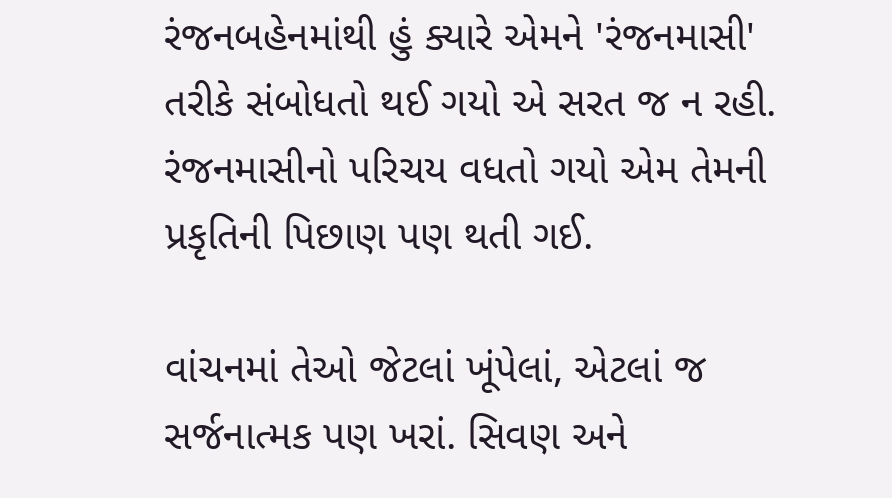રંજનબહેનમાંથી હું ક્યારે એમને 'રંજનમાસી' તરીકે સંબોધતો થઈ ગયો એ સરત જ ન રહી. રંજનમાસીનો પરિચય વધતો ગયો એમ તેમની પ્રકૃતિની પિછાણ પણ થતી ગઈ.

વાંચનમાં તેઓ જેટલાં ખૂંપેલાં, એટલાં જ સર્જનાત્મક પણ ખરાં. સિવણ અને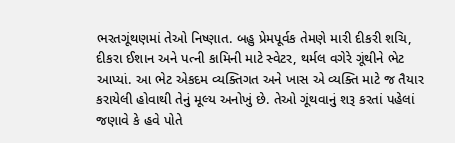ભરતગૂંથણમાં તેઓ નિષ્ણાત. બહુ પ્રેમપૂર્વક તેમણે મારી દીકરી શચિ, દીકરા ઈશાન અને પત્ની કામિની માટે સ્વેટર, થર્મલ વગેરે ગૂંથીને ભેટ આપ્યાં. આ ભેટ એકદમ વ્યક્તિગત અને ખાસ એ વ્યક્તિ માટે જ તૈયાર કરાયેલી હોવાથી તેનું મૂલ્ય અનોખું છે. તેઓ ગૂંથવાનું શરૂ કરતાં પહેલાં જણાવે કે હવે પોતે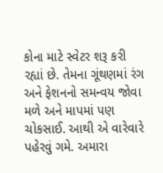કોના માટે સ્વેટર શરૂ કરી રહ્યાં છે. તેમના ગૂંથણમાં રંગ અને ફેશનનો સમન્‍વય જોવા મળે અને માપમાં પણ ચોકસાઈ. આથી એ વારેવારે પહેરવું ગમે. અમારા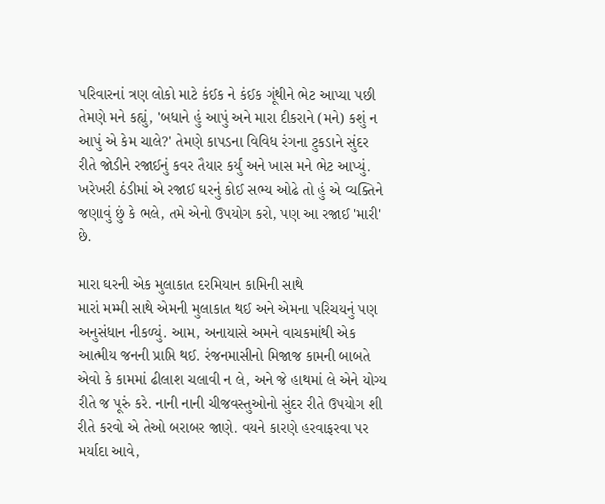પરિવારનાં ત્રણ લોકો માટે કંઈક ને કંઈક ગૂંથીને ભેટ આપ્યા પછી તેમણે મને કહ્યું, 'બધાને હું આપું અને મારા દીકરાને (મને) કશું ન આપું એ કેમ ચાલે?' તેમણે કાપડના વિવિધ રંગના ટુકડાને સુંદર રીતે જોડીને રજાઈનું કવર તૈયાર કર્યું અને ખાસ મને ભેટ આપ્યું. ખરેખરી ઠંડીમાં એ રજાઈ ઘરનું કોઈ સભ્ય ઓઢે તો હું એ વ્યક્તિને જણાવું છું કે ભલે, તમે એનો ઉપયોગ કરો, પણ આ રજાઈ 'મારી' છે.

મારા ઘરની એક મુલાકાત દરમિયાન કામિની સાથે
મારાં મમ્મી સાથે એમની મુલાકાત થઈ અને એમના પરિચયનું પણ અનુસંધાન નીકળ્યું. આમ, અનાયાસે અમને વાચકમાંથી એક આત્મીય જનની પ્રાપ્તિ થઈ. રંજનમાસીનો મિજાજ કામની બાબતે એવો કે કામમાં ઢીલાશ ચલાવી ન લે, અને જે હાથમાં લે એને યોગ્ય રીતે જ પૂરું કરે. નાની નાની ચીજવસ્તુઓનો સુંદર રીતે ઉપયોગ શી રીતે કરવો એ તેઓ બરાબર જાણે. વયને કારણે હરવાફરવા પર મર્યાદા આવે,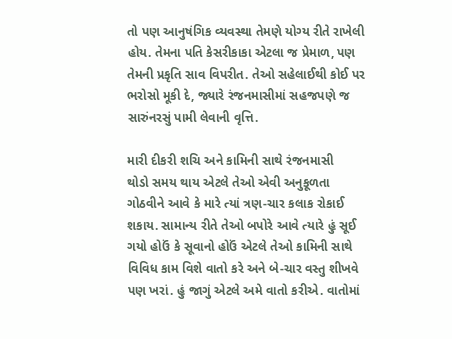તો પણ આનુષંગિક વ્યવસ્થા તેમણે યોગ્ય રીતે રાખેલી હોય. તેમના પતિ કેસરીકાકા એટલા જ પ્રેમાળ, પણ તેમની પ્રકૃતિ સાવ વિપરીત. તેઓ સહેલાઈથી કોઈ પર ભરોસો મૂકી દે, જ્યારે રંજનમાસીમાં સહજપણે જ સારુંનરસું પામી લેવાની વૃત્તિ.

મારી દીકરી શચિ અને કામિની સાથે રંજનમાસી
થોડો સમય થાય એટલે તેઓ એવી અનુકૂળતા ગોઠવીને આવે કે મારે ત્યાં ત્રણ-ચાર કલાક રોકાઈ શકાય. સામાન્ય રીતે તેઓ બપોરે આવે ત્યારે હું સૂઈ ગયો હોઉં કે સૂવાનો હોઉં એટલે તેઓ કામિની સાથે વિવિધ કામ વિશે વાતો કરે અને બે-ચાર વસ્તુ શીખવે પણ ખરાં. હું જાગું એટલે અમે વાતો કરીએ. વાતોમાં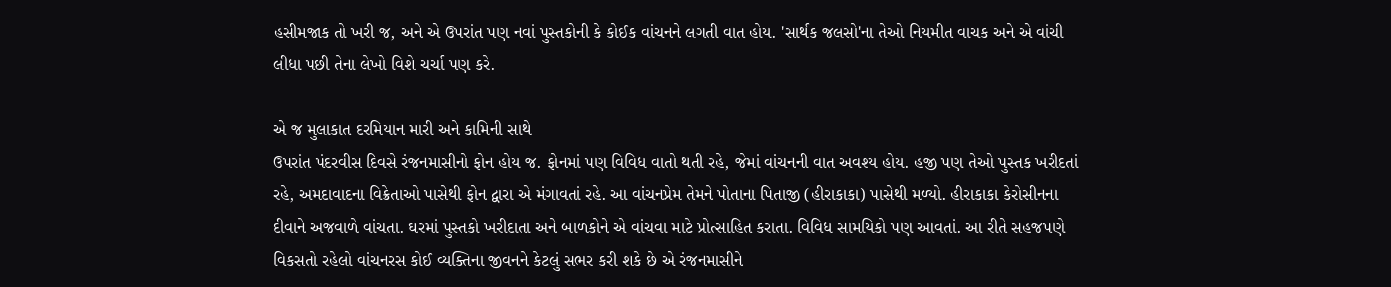હસીમજાક તો ખરી જ, અને એ ઉપરાંત પણ નવાં પુસ્તકોની કે કોઈક વાંચનને લગતી વાત હોય. 'સાર્થક જલસો'ના તેઓ નિયમીત વાચક અને એ વાંચી લીધા પછી તેના લેખો વિશે ચર્ચા પણ કરે.

એ જ મુલાકાત દરમિયાન મારી અને કામિની સાથે
ઉપરાંત પંદરવીસ દિવસે રંજનમાસીનો ફોન હોય જ. ફોનમાં પણ વિવિધ વાતો થતી રહે, જેમાં વાંચનની વાત અવશ્ય હોય. હજી પણ તેઓ પુસ્તક ખરીદતાં રહે, અમદાવાદના વિક્રેતાઓ પાસેથી ફોન દ્વારા એ મંગાવતાં રહે. આ વાંચનપ્રેમ તેમને પોતાના પિતાજી (હીરાકાકા) પાસેથી મળ્યો. હીરાકાકા કેરોસીનના દીવાને અજવાળે વાંચતા. ઘરમાં પુસ્તકો ખરીદાતા અને બાળકોને એ વાંચવા માટે પ્રોત્સાહિત કરાતા. વિવિધ સામયિકો પણ આવતાં. આ રીતે સહજપણે વિકસતો રહેલો વાંચનરસ કોઈ વ્યક્તિના જીવનને કેટલું સભર કરી શકે છે એ રંજનમાસીને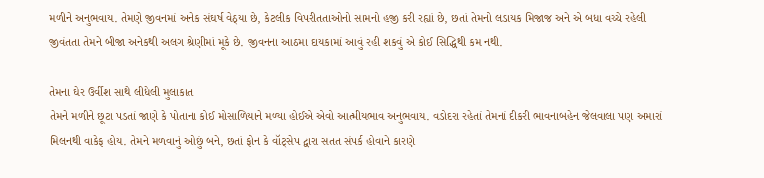મળીને અનુભવાય. તેમણે જીવનમાં અનેક સંઘર્ષ વેઠ્યા છે, કેટલીક વિપરીતતાઓનો સામનો હજી કરી રહ્યાં છે, છતાં તેમનો લડાયક મિજાજ અને એ બધા વચ્ચે રહેલી જીવંતતા તેમને બીજા અનેકથી અલગ શ્રેણીમાં મૂકે છે. જીવનના આઠમા દાયકામાં આવું રહી શકવું એ કોઈ સિદ્ધિથી કમ નથી.

તેમના ઘેર ઉર્વીશ સાથે લીધેલી મુલાકાત
તેમને મળીને છૂટા પડતાં જાણે કે પોતાના કોઈ મોસાળિયાને મળ્યા હોઈએ એવો આત્મીયભાવ અનુભવાય. વડોદરા રહેતાં તેમનાં દીકરી ભાવનાબહેન જેલવાલા પણ અમારાં મિલનથી વાકેફ હોય. તેમને મળવાનું ઓછું બને, છતાં ફોન કે વૉટ્સેપ દ્વારા સતત સંપર્ક હોવાને કારણે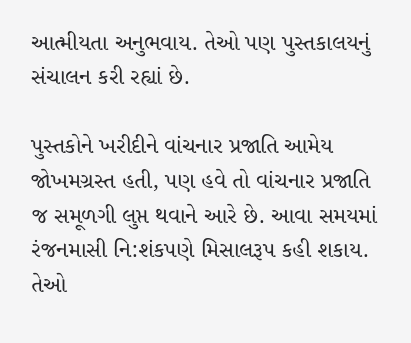આત્મીયતા અનુભવાય. તેઓ પણ પુસ્તકાલયનું સંચાલન કરી રહ્યાં છે.

પુસ્તકોને ખરીદીને વાંચનાર પ્રજાતિ આમેય જોખમગ્રસ્ત હતી, પણ હવે તો વાંચનાર પ્રજાતિ જ સમૂળગી લુપ્ત થવાને આરે છે. આવા સમયમાં રંજનમાસી નિ:શંકપણે મિસાલરૂપ કહી શકાય. તેઓ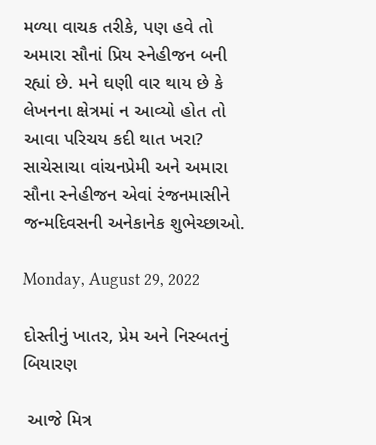મળ્યા વાચક તરીકે, પણ હવે તો અમારા સૌનાં પ્રિય સ્નેહીજન બની રહ્યાં છે. મને ઘણી વાર થાય છે કે લેખનના ક્ષેત્રમાં ન આવ્યો હોત તો આવા પરિચય કદી થાત ખરા? સાચેસાચા વાંચનપ્રેમી અને અમારા સૌના સ્નેહીજન એવાં રંજનમાસીને જન્મદિવસની અનેકાનેક શુભેચ્છાઓ.

Monday, August 29, 2022

દોસ્તીનું ખાતર, પ્રેમ અને નિસ્બતનું બિયારણ

 આજે મિત્ર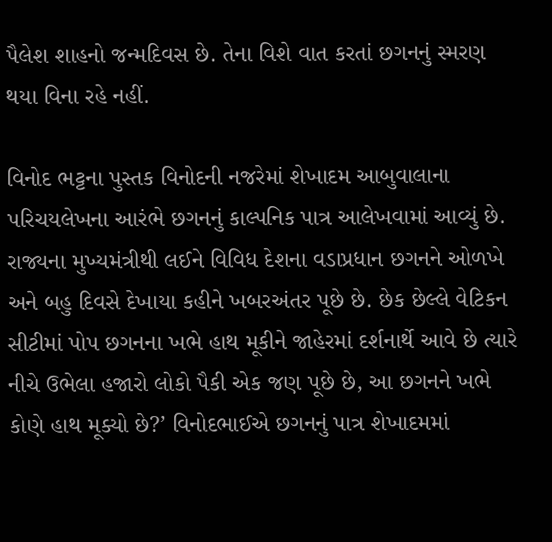પૈલેશ શાહનો જન્મદિવસ છે. તેના વિશે વાત કરતાં છગનનું સ્મરણ થયા વિના રહે નહીં.

વિનોદ ભટ્ટના પુસ્તક વિનોદની નજરેમાં શેખાદમ આબુવાલાના પરિચયલેખના આરંભે છગનનું કાલ્પનિક પાત્ર આલેખવામાં આવ્યું છે. રાજ્યના મુખ્યમંત્રીથી લઈને વિવિધ દેશના વડાપ્રધાન છગનને ઓળખે અને બહુ દિવસે દેખાયા કહીને ખબરઅંતર પૂછે છે. છેક છેલ્લે વેટિકન સીટીમાં પોપ છગનના ખભે હાથ મૂકીને જાહેરમાં દર્શનાર્થે આવે છે ત્યારે નીચે ઉભેલા હજારો લોકો પૈકી એક જણ પૂછે છે, આ છગનને ખભે કોણે હાથ મૂક્યો છે?’ વિનોદભાઈએ છગનનું પાત્ર શેખાદમમાં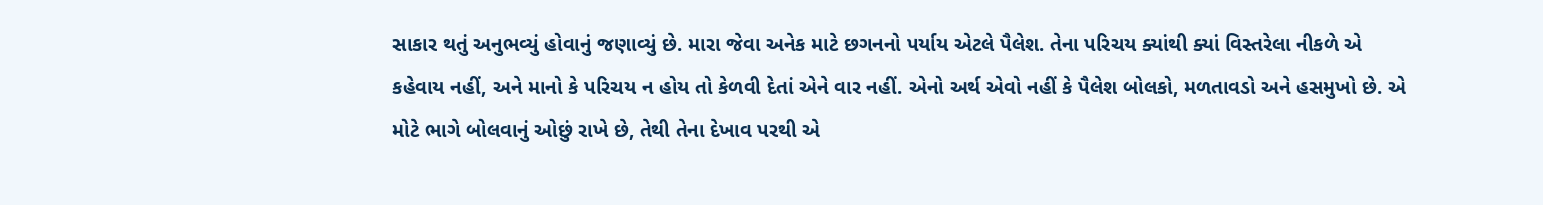સાકાર થતું અનુભવ્યું હોવાનું જણાવ્યું છે. મારા જેવા અનેક માટે છગનનો પર્યાય એટલે પૈલેશ. તેના પરિચય ક્યાંથી ક્યાં વિસ્તરેલા નીકળે એ કહેવાય નહીં, અને માનો કે પરિચય ન હોય તો કેળવી દેતાં એને વાર નહીં. એનો અર્થ એવો નહીં કે પૈલેશ બોલકો, મળતાવડો અને હસમુખો છે. એ મોટે ભાગે બોલવાનું ઓછું રાખે છે, તેથી તેના દેખાવ પરથી એ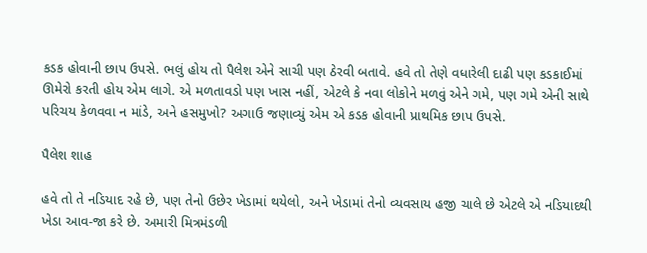કડક હોવાની છાપ ઉપસે. ભલું હોય તો પૈલેશ એને સાચી પણ ઠેરવી બતાવે. હવે તો તેણે વધારેલી દાઢી પણ કડકાઈમાં ઊમેરો કરતી હોય એમ લાગે. એ મળતાવડો પણ ખાસ નહીં, એટલે કે નવા લોકોને મળવું એને ગમે, પણ ગમે એની સાથે પરિચય કેળવવા ન માંડે, અને હસમુખો? અગાઉ જણાવ્યું એમ એ કડક હોવાની પ્રાથમિક છાપ ઉપસે.

પૈલેશ શાહ

હવે તો તે નડિયાદ રહે છે, પણ તેનો ઉછેર ખેડામાં થયેલો, અને ખેડામાં તેનો વ્યવસાય હજી ચાલે છે એટલે એ નડિયાદથી ખેડા આવ-જા કરે છે. અમારી મિત્રમંડળી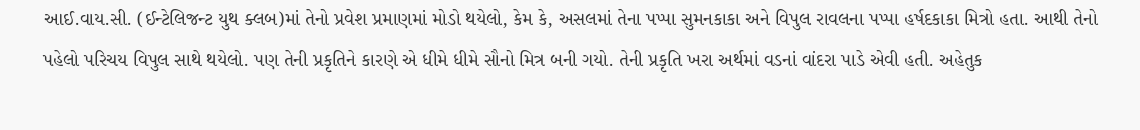આઈ.વાય.સી. (ઈન્‍ટેલિજન્‍ટ યુથ ક્લબ)માં તેનો પ્રવેશ પ્રમાણમાં મોડો થયેલો, કેમ કે, અસલમાં તેના પપ્પા સુમનકાકા અને વિપુલ રાવલના પપ્પા હર્ષદકાકા મિત્રો હતા. આથી તેનો પહેલો પરિચય વિપુલ સાથે થયેલો. પણ તેની પ્રકૃતિને કારણે એ ધીમે ધીમે સૌનો મિત્ર બની ગયો. તેની પ્રકૃતિ ખરા અર્થમાં વડનાં વાંદરા પાડે એવી હતી. અહેતુક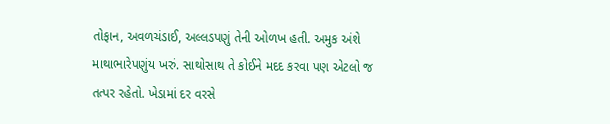તોફાન, અવળચંડાઈ, અલ્લડપણું તેની ઓળખ હતી. અમુક અંશે માથાભારેપણુંય ખરું. સાથોસાથ તે કોઈને મદદ કરવા પણ એટલો જ તત્પર રહેતો. ખેડામાં દર વરસે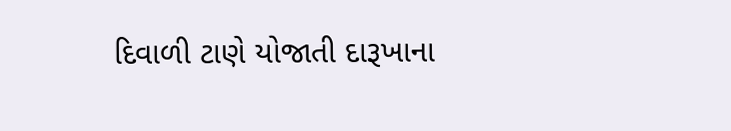દિવાળી ટાણે યોજાતી દારૂખાના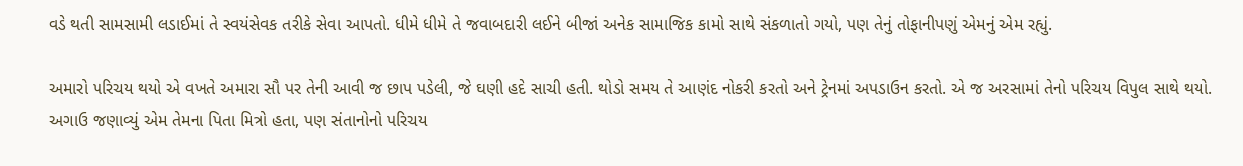વડે થતી સામસામી લડાઈમાં તે સ્વયંસેવક તરીકે સેવા આપતો. ધીમે ધીમે તે જવાબદારી લઈને બીજાં અનેક સામાજિક કામો સાથે સંકળાતો ગયો, પણ તેનું તોફાનીપણું એમનું એમ રહ્યું.

અમારો પરિચય થયો એ વખતે અમારા સૌ પર તેની આવી જ છાપ પડેલી, જે ઘણી હદે સાચી હતી. થોડો સમય તે આણંદ નોકરી કરતો અને ટ્રેનમાં અપડાઉન કરતો. એ જ અરસામાં તેનો પરિચય વિપુલ સાથે થયો. અગાઉ જણાવ્યું એમ તેમના પિતા મિત્રો હતા, પણ સંતાનોનો પરિચય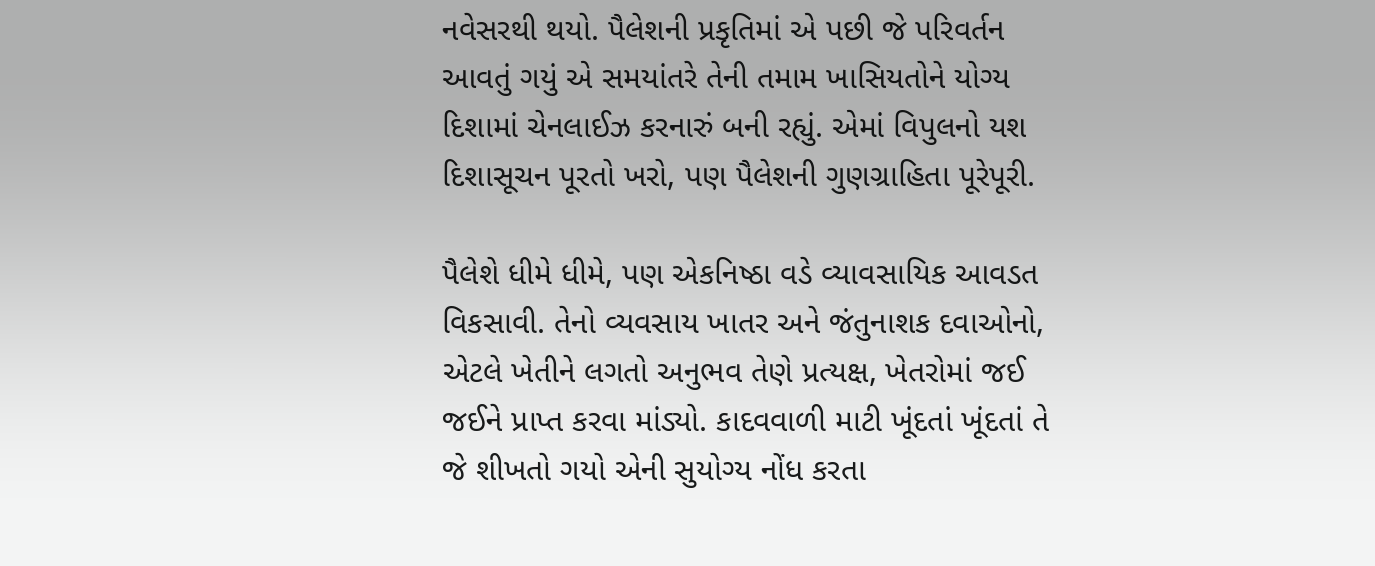નવેસરથી થયો. પૈલેશની પ્રકૃતિમાં એ પછી જે પરિવર્તન આવતું ગયું એ સમયાંતરે તેની તમામ ખાસિયતોને યોગ્ય દિશામાં ચેનલાઈઝ કરનારું બની રહ્યું. એમાં વિપુલનો યશ દિશાસૂચન પૂરતો ખરો, પણ પૈલેશની ગુણગ્રાહિતા પૂરેપૂરી.

પૈલેશે ધીમે ધીમે, પણ એકનિષ્ઠા વડે વ્યાવસાયિક આવડત વિકસાવી. તેનો વ્યવસાય ખાતર અને જંતુનાશક દવાઓનો, એટલે ખેતીને લગતો અનુભવ તેણે પ્રત્યક્ષ, ખેતરોમાં જઈ જઈને પ્રાપ્ત કરવા માંડ્યો. કાદવવાળી માટી ખૂંદતાં ખૂંદતાં તે જે શીખતો ગયો એની સુયોગ્ય નોંધ કરતા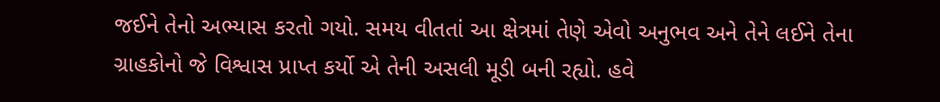જઈને તેનો અભ્યાસ કરતો ગયો. સમય વીતતાં આ ક્ષેત્રમાં તેણે એવો અનુભવ અને તેને લઈને તેના ગ્રાહકોનો જે વિશ્વાસ પ્રાપ્ત કર્યો એ તેની અસલી મૂડી બની રહ્યો. હવે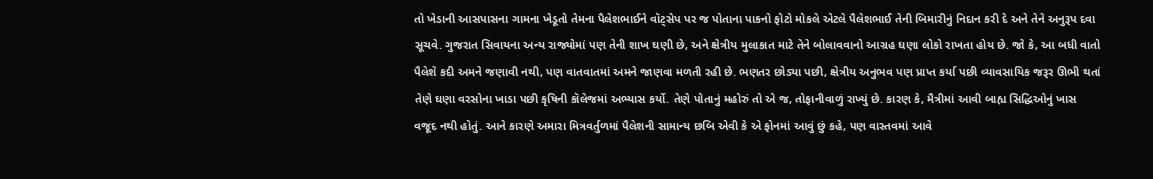તો ખેડાની આસપાસના ગામના ખેડૂતો તેમના પૈલેશભાઈને વૉટ્સેપ પર જ પોતાના પાકનો ફોટો મોકલે એટલે પૈલેશભાઈ તેની બિમારીનું નિદાન કરી દે અને તેને અનુરૂપ દવા સૂચવે. ગુજરાત સિવાયના અન્ય રાજ્યોમાં પણ તેની શાખ ઘણી છે, અને ક્ષેત્રીય મુલાકાત માટે તેને બોલાવવાનો આગ્રહ ઘણા લોકો રાખતા હોય છે. જો કે, આ બધી વાતો પૈલેશે કદી અમને જણાવી નથી, પણ વાતવાતમાં અમને જાણવા મળતી રહી છે. ભણતર છોડ્યા પછી, ક્ષેત્રીય અનુભવ પણ પ્રાપ્ત કર્યા પછી વ્યાવસાયિક જરૂર ઊભી થતાં તેણે ઘણા વરસોના ખાડા પછી કૃષિની કૉલેજમાં અભ્યાસ કર્યો. તેણે પોતાનું મહોરું તો એ જ, તોફાનીવાળું રાખ્યું છે. કારણ કે, મૈત્રીમાં આવી બાહ્ય સિદ્ધિઓનું ખાસ વજૂદ નથી હોતું. આને કારણે અમારા મિત્રવર્તુળમાં પૈલેશની સામાન્ય છબિ એવી કે એ ફોનમાં આવું છું કહે, પણ વાસ્તવમાં આવે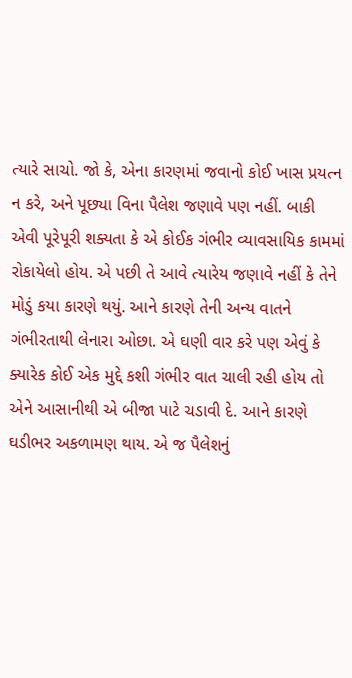ત્યારે સાચો. જો કે, એના કારણમાં જવાનો કોઈ ખાસ પ્રયત્ન ન કરે, અને પૂછ્યા વિના પૈલેશ જણાવે પણ નહીં. બાકી એવી પૂરેપૂરી શક્યતા કે એ કોઈક ગંભીર વ્યાવસાયિક કામમાં રોકાયેલો હોય. એ પછી તે આવે ત્યારેય જણાવે નહીં કે તેને મોડું કયા કારણે થયું. આને કારણે તેની અન્ય વાતને ગંભીરતાથી લેનારા ઓછા. એ ઘણી વાર કરે પણ એવું કે ક્યારેક કોઈ એક મુદ્દે કશી ગંભીર વાત ચાલી રહી હોય તો એને આસાનીથી એ બીજા પાટે ચડાવી દે. આને કારણે ઘડીભર અકળામણ થાય. એ જ પૈલેશનું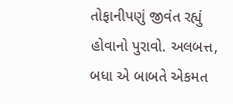તોફાનીપણું જીવંત રહ્યું હોવાનો પુરાવો. અલબત્ત, બધા એ બાબતે એકમત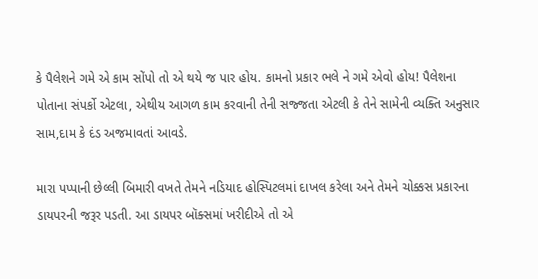કે પૈલેશને ગમે એ કામ સોંપો તો એ થયે જ પાર હોય. કામનો પ્રકાર ભલે ને ગમે એવો હોય! પૈલેશના પોતાના સંપર્કો એટલા, એથીય આગળ કામ કરવાની તેની સજ્જતા એટલી કે તેને સામેની વ્યક્તિ અનુસાર સામ,દામ કે દંડ અજમાવતાં આવડે.

મારા પપ્પાની છેલ્લી બિમારી વખતે તેમને નડિયાદ હોસ્પિટલમાં દાખલ કરેલા અને તેમને ચોક્કસ પ્રકારના ડાયપરની જરૂર પડતી. આ ડાયપર બૉક્સમાં ખરીદીએ તો એ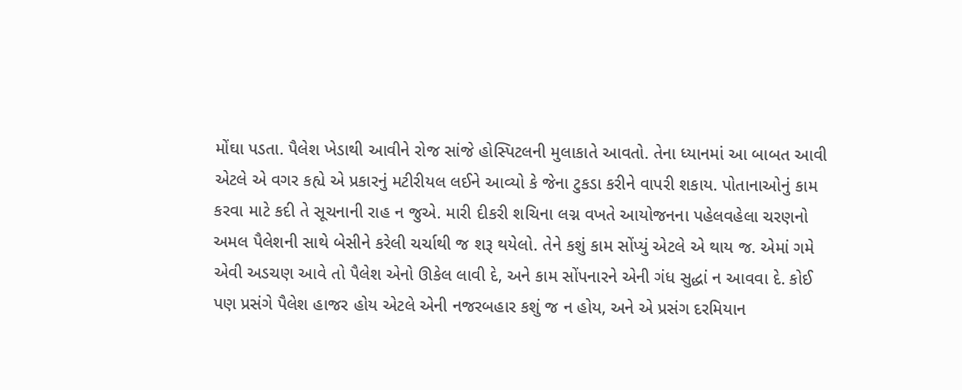મોંઘા પડતા. પૈલેશ ખેડાથી આવીને રોજ સાંજે હોસ્પિટલની મુલાકાતે આવતો. તેના ધ્યાનમાં આ બાબત આવી એટલે એ વગર કહ્યે એ પ્રકારનું મટીરીયલ લઈને આવ્યો કે જેના ટુકડા કરીને વાપરી શકાય. પોતાનાઓનું કામ કરવા માટે કદી તે સૂચનાની રાહ ન જુએ. મારી દીકરી શચિના લગ્ન વખતે આયોજનના પહેલવહેલા ચરણનો અમલ પૈલેશની સાથે બેસીને કરેલી ચર્ચાથી જ શરૂ થયેલો. તેને કશું કામ સોંપ્યું એટલે એ થાય જ. એમાં ગમે એવી અડચણ આવે તો પૈલેશ એનો ઊકેલ લાવી દે, અને કામ સોંપનારને એની ગંધ સુદ્ધાં ન આવવા દે. કોઈ પણ પ્રસંગે પૈલેશ હાજર હોય એટલે એની નજરબહાર કશું જ ન હોય, અને એ પ્રસંગ દરમિયાન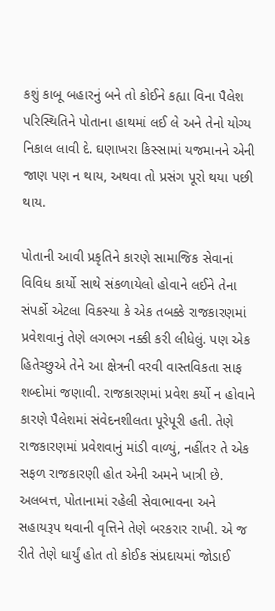કશું કાબૂ બહારનું બને તો કોઈને કહ્યા વિના પૈલેશ પરિસ્થિતિને પોતાના હાથમાં લઈ લે અને તેનો યોગ્ય નિકાલ લાવી દે. ઘણાખરા કિસ્સામાં યજમાનને એની જાણ પણ ન થાય, અથવા તો પ્રસંગ પૂરો થયા પછી થાય.

પોતાની આવી પ્રકૃતિને કારણે સામાજિક સેવાનાં વિવિધ કાર્યો સાથે સંકળાયેલો હોવાને લઈને તેના સંપર્કો એટલા વિકસ્યા કે એક તબક્કે રાજકારણમાં પ્રવેશવાનું તેણે લગભગ નક્કી કરી લીધેલું. પણ એક હિતેચ્છુએ તેને આ ક્ષેત્રની વરવી વાસ્તવિકતા સાફ શબ્દોમાં જણાવી. રાજકારણમાં પ્રવેશ કર્યો ન હોવાને કારણે પૈલેશમાં સંવેદનશીલતા પૂરેપૂરી હતી. તેણે રાજકારણમાં પ્રવેશવાનું માંડી વાળ્યું, નહીંતર તે એક સફળ રાજકારણી હોત એની અમને ખાત્રી છે. અલબત્ત, પોતાનામાં રહેલી સેવાભાવના અને સહાયરૂપ થવાની વૃત્તિને તેણે બરકરાર રાખી. એ જ રીતે તેણે ધાર્યું હોત તો કોઈક સંપ્રદાયમાં જોડાઈ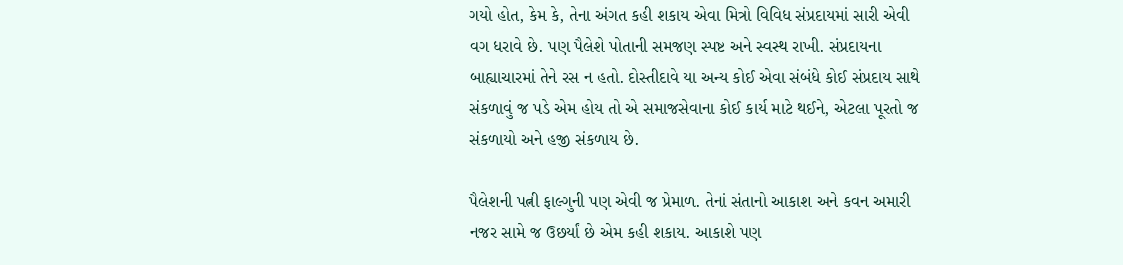ગયો હોત, કેમ કે, તેના અંગત કહી શકાય એવા મિત્રો વિવિધ સંપ્રદાયમાં સારી એવી વગ ધરાવે છે. પણ પૈલેશે પોતાની સમજણ સ્પષ્ટ અને સ્વસ્થ રાખી. સંપ્રદાયના બાહ્યાચારમાં તેને રસ ન હતો. દોસ્તીદાવે યા અન્ય કોઈ એવા સંબંધે કોઈ સંપ્રદાય સાથે સંકળાવું જ પડે એમ હોય તો એ સમાજસેવાના કોઈ કાર્ય માટે થઈને, એટલા પૂરતો જ સંકળાયો અને હજી સંકળાય છે.

પૈલેશની પત્ની ફાલ્ગુની પણ એવી જ પ્રેમાળ. તેનાં સંતાનો આકાશ અને કવન અમારી નજર સામે જ ઉછર્યાં છે એમ કહી શકાય. આકાશે પણ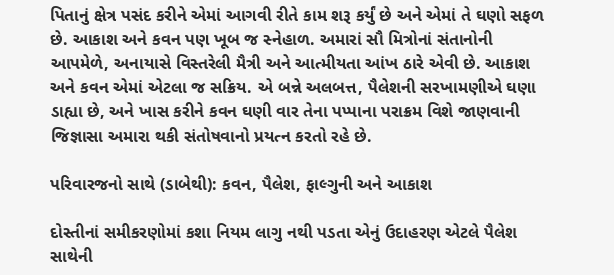પિતાનું ક્ષેત્ર પસંદ કરીને એમાં આગવી રીતે કામ શરૂ કર્યું છે અને એમાં તે ઘણો સફળ છે. આકાશ અને કવન પણ ખૂબ જ સ્નેહાળ. અમારાં સૌ મિત્રોનાં સંતાનોની આપમેળે, અનાયાસે વિસ્તરેલી મૈત્રી અને આત્મીયતા આંખ ઠારે એવી છે. આકાશ અને કવન એમાં એટલા જ સક્રિય. એ બન્ને અલબત્ત, પૈલેશની સરખામણીએ ઘણા ડાહ્યા છે, અને ખાસ કરીને કવન ઘણી વાર તેના પપ્પાના પરાક્રમ વિશે જાણવાની જિજ્ઞાસા અમારા થકી સંતોષવાનો પ્રયત્ન કરતો રહે છે.

પરિવારજનો સાથે (ડાબેથી): કવન, પૈલેશ, ફાલ્ગુની અને આકાશ

દોસ્તીનાં સમીકરણોમાં કશા નિયમ લાગુ નથી પડતા એનું ઉદાહરણ એટલે પૈલેશ સાથેની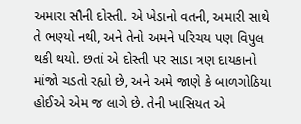અમારા સૌની દોસ્તી. એ ખેડાનો વતની, અમારી સાથે તે ભણ્યો નથી, અને તેનો અમને પરિચય પણ વિપુલ થકી થયો. છતાં એ દોસ્તી પર સાડા ત્રણ દાયકાનો માંજો ચડતો રહ્યો છે, અને અમે જાણે કે બાળગોઠિયા હોઈએ એમ જ લાગે છે. તેની ખાસિયત એ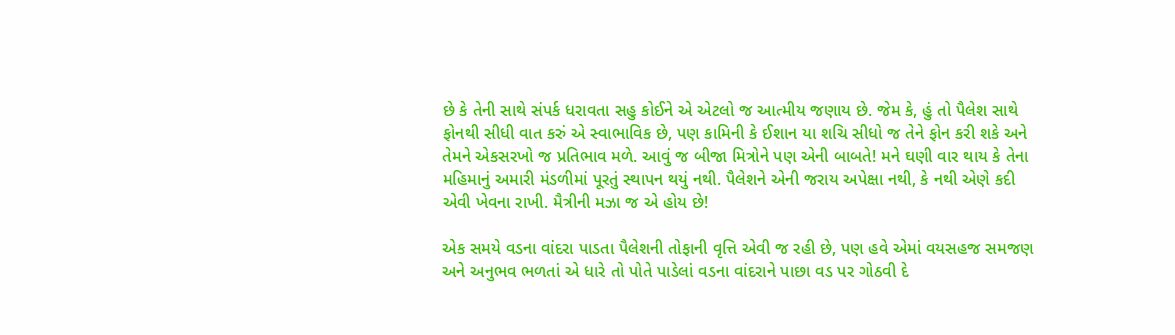છે કે તેની સાથે સંપર્ક ધરાવતા સહુ કોઈને એ એટલો જ આત્મીય જણાય છે. જેમ કે, હું તો પૈલેશ સાથે ફોનથી સીધી વાત કરું એ સ્વાભાવિક છે, પણ કામિની કે ઈશાન યા શચિ સીધો જ તેને ફોન કરી શકે અને તેમને એકસરખો જ પ્રતિભાવ મળે. આવું જ બીજા મિત્રોને પણ એની બાબતે! મને ઘણી વાર થાય કે તેના મહિમાનું અમારી મંડળીમાં પૂરતું સ્થાપન થયું નથી. પૈલેશને એની જરાય અપેક્ષા નથી, કે નથી એણે કદી એવી ખેવના રાખી. મૈત્રીની મઝા જ એ હોય છે!

એક સમયે વડના વાંદરા પાડતા પૈલેશની તોફાની વૃત્તિ એવી જ રહી છે, પણ હવે એમાં વયસહજ સમજણ અને અનુભવ ભળતાં એ ધારે તો પોતે પાડેલાં વડના વાંદરાને પાછા વડ પર ગોઠવી દે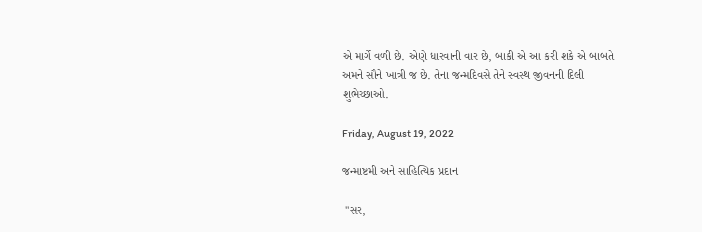એ માર્ગે વળી છે. એણે ધારવાની વાર છે, બાકી એ આ કરી શકે એ બાબતે અમને સૌને ખાત્રી જ છે. તેના જન્મદિવસે તેને સ્વસ્થ જીવનની દિલી શુભેચ્છાઓ.

Friday, August 19, 2022

જન્માષ્ટમી અને સાહિત્યિક પ્રદાન

 "સર,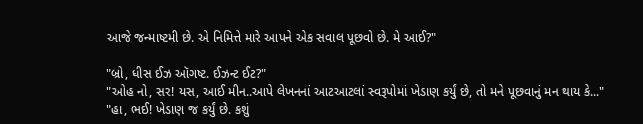આજે જન્માષ્ટમી છે. એ નિમિત્તે મારે આપને એક સવાલ પૂછવો છે. મે આઈ?"

"બ્રો, ધીસ ઈઝ ઑગષ્ટ. ઈઝન્ટ ઈટ?"
"ઓહ નો, સર! યસ, આઈ મીન..આપે લેખનનાં આટઆટલાં સ્વરૂપોમાં ખેડાણ કર્યું છે, તો મને પૂછવાનું મન થાય કે..."
"હા, ભઈ! ખેડાણ જ કર્યું છે. કશું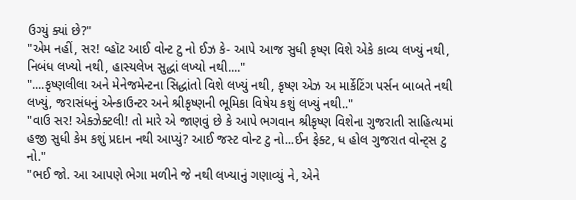ઉગ્યું ક્યાં છે?"
"એમ નહીં, સર! વ્હૉટ આઈ વોન્ટ ટુ નો ઈઝ કે- આપે આજ સુધી કૃષ્ણ વિશે એકે કાવ્ય લખ્યું નથી, નિબંધ લખ્યો નથી, હાસ્યલેખ સુદ્ધાં લખ્યો નથી...."
"....કૃષ્ણલીલા અને મેનેજમેન્ટના સિદ્ધાંતો વિશે લખ્યું નથી, કૃષ્ણ એઝ અ માર્કેટિંગ પર્સન બાબતે નથી લખ્યું, જરાસંધનું એન્કાઉન્ટર અને શ્રીકૃષ્ણની ભૂમિકા વિષેય કશું લખ્યું નથી.."
"વાઉ સર! એક્ઝેક્ટલી! તો મારે એ જાણવું છે કે આપે ભગવાન શ્રીકૃષ્ણ વિશેના ગુજરાતી સાહિત્યમાં હજી સુધી કેમ કશું પ્રદાન નથી આપ્યું? આઈ જસ્ટ વોન્ટ ટુ નો...ઈન ફેક્ટ, ધ હોલ ગુજરાત વોન્ટ્સ ટુ નો."
"ભઈ જો. આ આપણે ભેગા મળીને જે નથી લખ્યાનું ગણાવ્યું ને, એને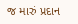જ મારું પ્રદાન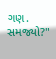ગણ. સમજ્યો?"